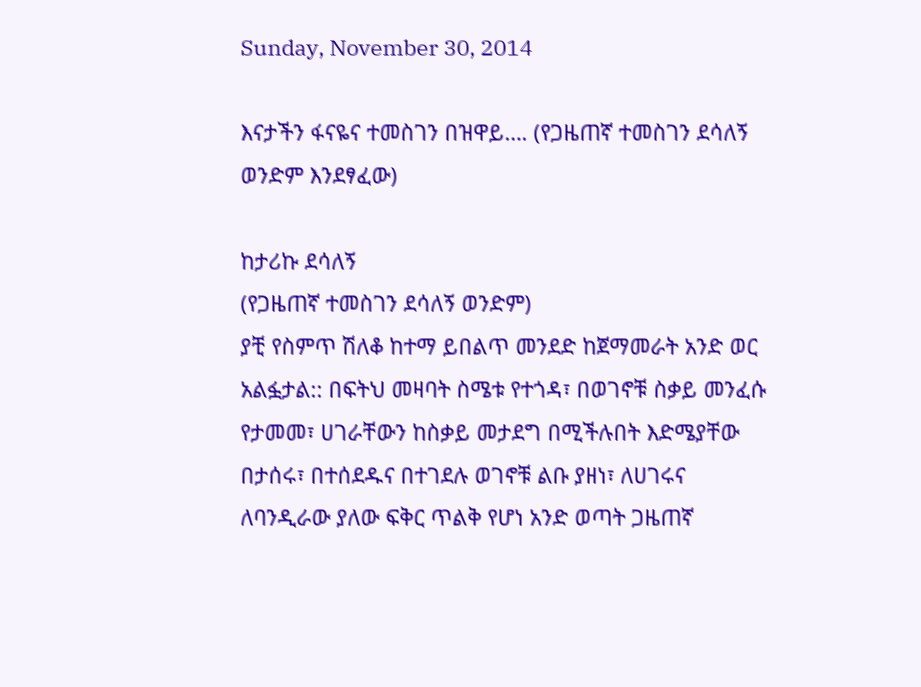Sunday, November 30, 2014

እናታችን ፋናዬና ተመስገን በዝዋይ…. (የጋዜጠኛ ተመስገን ደሳለኝ ወንድም እንደፃፈው)

ከታሪኩ ደሳለኝ
(የጋዜጠኛ ተመስገን ደሳለኝ ወንድም)
ያቺ የስምጥ ሽለቆ ከተማ ይበልጥ መንደድ ከጀማመራት አንድ ወር አልፏታል:: በፍትህ መዛባት ስሜቱ የተጎዳ፣ በወገኖቹ ስቃይ መንፈሱ የታመመ፣ ሀገራቸውን ከስቃይ መታደግ በሚችሉበት እድሜያቸው በታሰሩ፣ በተሰደዱና በተገደሉ ወገኖቹ ልቡ ያዘነ፣ ለሀገሩና ለባንዲራው ያለው ፍቅር ጥልቅ የሆነ አንድ ወጣት ጋዜጠኛ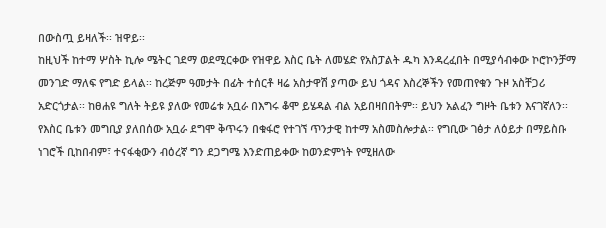በውስጧ ይዛለች፡፡ ዝዋይ፡፡
ከዚህች ከተማ ሦስት ኪሎ ሜትር ገደማ ወደሚርቀው የዝዋይ እስር ቤት ለመሄድ የአስፓልት ዱካ እንዳረፈበት በሚያሳብቀው ኮሮኮንቻማ መንገድ ማለፍ የግድ ይላል፡፡ ከረጅም ዓመታት በፊት ተሰርቶ ዛሬ አስታዋሽ ያጣው ይህ ጎዳና እስረኞችን የመጠየቁን ጉዞ አስቸጋሪ አድርጎታል፡፡ ከፀሐዩ ግለት ትይዩ ያለው የመሬቱ አቧራ በእግሩ ቆሞ ይሄዳል ብል አይበዛበበትም፡፡ ይህን አልፈን ግዞት ቤቱን እናገኛለን፡፡ የእስር ቤቱን መግቢያ ያለበሰው አቧራ ደግሞ ቅጥሩን በቁፋሮ የተገኘ ጥንታዊ ከተማ አስመስሎታል፡፡ የግቢው ገፅታ ለዕይታ በማይስቡ ነገሮች ቢከበብም፣ ተናፋቂውን ብዕረኛ ግን ደጋግሜ እንድጠይቀው ከወንድምነት የሚዘለው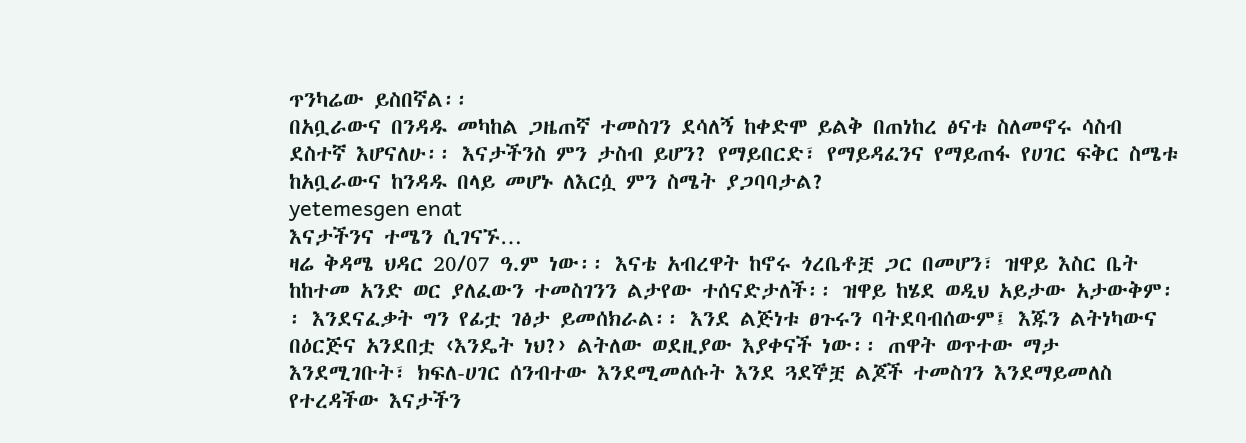ጥንካሬው ይስበኛል፡፡
በአቧራውና በንዳዱ መካከል ጋዜጠኛ ተመስገን ደሳለኝ ከቀድሞ ይልቅ በጠነከረ ፅናቱ ስለመኖሩ ሳስብ ደስተኛ እሆናለሁ፡፡ እናታችንስ ምን ታስብ ይሆን? የማይበርድ፣ የማይዳፈንና የማይጠፋ የሀገር ፍቅር ስሜቱ ከአቧራውና ከንዳዱ በላይ መሆኑ ለእርሷ ምን ስሜት ያጋባባታል?
yetemesgen enat
እናታችንና ተሜን ሲገናኙ…
ዛሬ ቅዳሜ ህዳር 20/07 ዓ.ም ነው፡፡ እናቴ አብረዋት ከኖሩ ጎረቤቶቿ ጋር በመሆን፣ ዝዋይ እስር ቤት ከከተመ አንድ ወር ያለፈውን ተመስገንን ልታየው ተሰናድታለች፡፡ ዝዋይ ከሄደ ወዲህ አይታው አታውቅም፡፡ እንደናፈቃት ግን የፊቷ ገፅታ ይመሰክራል፡፡ እንደ ልጅነቱ ፀጉሩን ባትደባብሰውም፤ እጁን ልትነካውና በዕርጅና አንደበቷ ‹እንዴት ነህ?› ልትለው ወደዚያው እያቀናች ነው፡፡ ጠዋት ወጥተው ማታ እንደሚገቡት፣ ክፍለ-ሀገር ሰንብተው እንደሚመለሱት እንደ ጓደኞቿ ልጆች ተመስገን እንደማይመለስ የተረዳችው እናታችን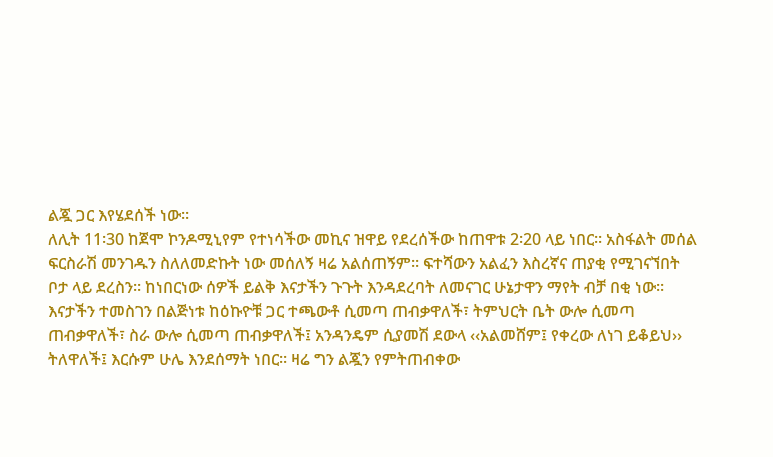ልጇ ጋር እየሄደሰች ነው፡፡
ለሊት 11፡30 ከጀሞ ኮንዶሚኒየም የተነሳችው መኪና ዝዋይ የደረሰችው ከጠዋቱ 2፡20 ላይ ነበር፡፡ አስፋልት መሰል ፍርስራሽ መንገዱን ስለለመድኩት ነው መሰለኝ ዛሬ አልሰጠኝም፡፡ ፍተሻውን አልፈን እስረኛና ጠያቂ የሚገናኘበት ቦታ ላይ ደረስን፡፡ ከነበርነው ሰዎች ይልቅ እናታችን ጉጉት እንዳደረባት ለመናገር ሁኔታዋን ማየት ብቻ በቂ ነው፡፡
እናታችን ተመስገን በልጅነቱ ከዕኩዮቹ ጋር ተጫውቶ ሲመጣ ጠብቃዋለች፣ ትምህርት ቤት ውሎ ሲመጣ ጠብቃዋለች፣ ስራ ውሎ ሲመጣ ጠብቃዋለች፤ አንዳንዴም ሲያመሽ ደውላ ‹‹አልመሸም፤ የቀረው ለነገ ይቆይህ›› ትለዋለች፤ እርሱም ሁሌ እንደሰማት ነበር፡፡ ዛሬ ግን ልጇን የምትጠብቀው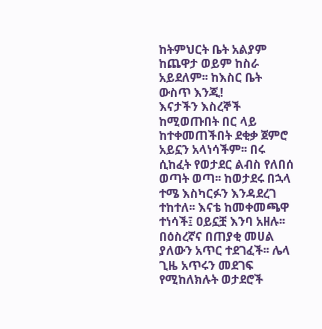ከትምህርት ቤት አልያም ከጨዋታ ወይም ከስራ አይደለም፡፡ ከእስር ቤት ውስጥ እንጂ!
እናታችን እስረኞች ከሚወጡበት በር ላይ ከተቀመጠችበት ደቂቃ ጀምሮ አይኗን አላነሳችም፡፡ በሩ ሲከፈት የወታደር ልብስ የለበሰ ወጣት ወጣ፡፡ ከወታደሩ በኋላ ተሜ እስካርፉን እንዳደረገ ተከተለ፡፡ እናቴ ከመቀመጫዋ ተነሳች፤ ዐይኗቿ እንባ አዘሉ፡፡ በዕስረኛና በጠያቂ መሀል ያለውን አጥር ተደገፈች፡፡ ሌላ ጊዜ አጥሩን መደገፍ የሚከለክሉት ወታደሮች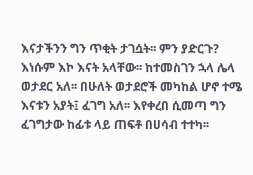እናታችንን ግን ጥቂት ታገሷት፡፡ ምን ያድርጉ? እነሱም እኮ እናት አላቸው፡፡ ከተመስገን ኋላ ሌላ ወታደር አለ፡፡ በሁለት ወታደሮች መካከል ሆኖ ተሜ እናቱን አያት፤ ፈገግ አለ፡፡ እየቀረበ ሲመጣ ግን ፈገግታው ከፊቱ ላይ ጠፍቶ በሀሳብ ተተካ፡፡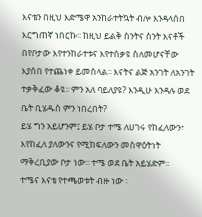እናቴን በዚህ እድሜዋ አንከራተትኳት ብሎ እንዳላሰበ እርግጠኛ ነበርኩ፡፡ ከዚህ ይልቅ ስንትና ስንት እናቶች በየቦታው እየተንከራተቱና እየተሰቃዩ ስለመሆናቸው እያሰበ የተጨነቀ ይመስላል፡፡ እናትና ልጅ አንገት ለአንገት ተቃቅፈው ቆዩ፡፡ ምን አለ ባይለያዩ? እንዲሁ እንዳሉ ወደ ቤት ቢሄዱስ ምን ነበረበት?
ይሄ ግን አይሆንም፤ ይሄ ቦታ ተሜ ለሀገሩ የከፈለውን፣ እየከፈለ ያለውንና የሚከፍለውን መስዋዕትነት ማቅረቢያው ቦታ ነው፡፡ ተሜ ወደ ቤት አይሄድም፡፡
ተሜና እናቴ የተጫወቱት ብዙ ነው ፡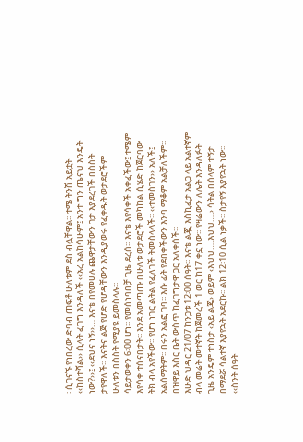፡ ሲገናኙ የነበረው ድባብ ጠፍቶ ሁለቱም ደስ ብሏቸዋል፡፡ ተሜ ትንሽ አይቷት ‹‹ከስተሻል›› ሲላት ፈገግ እንዳለች ‹‹አረ አልከሳሁም፤ አንተ ግን ጤናህ እንዴት ነው?››፤ ‹‹ደህና ነኝ››… እናቴ በየመሀሉ ጨዋታቸውን ገታ እያደረገች በስስት ታየዋለች፡፡ እናትና ልጅ የሆድ የሆዳቸውን እንዲያወሩ የፈቀዱት ወታደሮችም ሁለቱን በስስት የሚያዩ ይመስላሉ፡፡
ሳይታወቀን 6፡00 ሆነ፡፡ የመሰነባበቻ ጊዜ ደረሰ፡፡ እናቴ እየሳቀች አቀፈችው፤ ተሜም እየሳቀ ተሰናበታት፡፡ እንደ አመጣጡ በሁለቱ ወታደሮች መካከል ሲሄድ ከጀርባው ትክ ብላ አየችው፡፡ የሆነ ነገር ልትል የፈለገች ትመስላላች፡፡ ‹‹ተመስገን›› አለች፤ አልሰማትም፡፡ በሩን አልፎ ገባ፡፡ እሱ ፊት የደበቀችውን እንባ ማቆም አልቻለችም፡፡ በዝዋይ እስር ቤት ውስጥ ከፈገግታዋ ጋር አለቀሰች፡፡
እሁድ ህዳር 21/07 ከንጋቱ 12፡00 ሰዓት፡፡ እናቴ ልጇ እስኪፈታ አልጋ ላይ አልተኛም ብላ መሬት መተኛት ከጀመረች 1 ወር ከ17 ቀኗ ነው፡፡ የዛሬውን ለሌት እንዳለፉት ጊዜ አንዴም ተነስታ ‹አይ ልጄ› ወይም ‹እህህ….እህህ….› ሳትል በሰላም ተኝታ በማደሯ ሳልተኛ እያየኋት አደርኩ፡፡ ልክ 12፡10 ሲል ነቃች፡፡ ስታየኝ እያየኋት ነው፡፡ ‹‹ስንት ሰዓት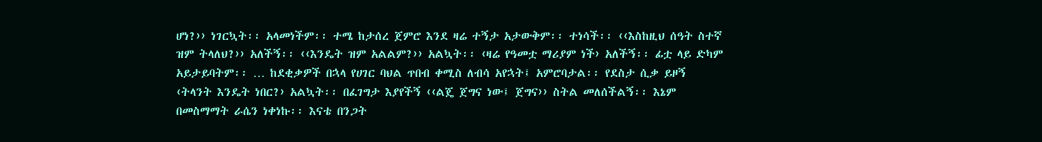ሆነ?›› ነገርኳት፡፡ አላመነችም፡፡ ተሜ ከታሰረ ጀምሮ እንደ ዛሬ ተኝታ አታውቅም፡፡ ተነሳች፡፡ ‹‹እስከዚህ ሰዓት ስተኛ ዝም ትላለህ?›› አለችኝ፡፡ ‹‹እንዴት ዝም አልልም?›› አልኳት፡፡ ‹ዛሬ የዓመቷ ማሪያም ነች› አለችኝ፡፡ ፊቷ ላይ ድካም አይታይባትም፡፡ … ከደቂቃዎች በኋላ የሀገር ባህል ጥበብ ቀሚስ ለብሳ አየኋት፤ አምሮባታል፡፡ የደስታ ሲቃ ይዞኝ ‹ትላንት እንዴት ነበር?› አልኳት፡፡ በፈገግታ እያየችኝ ‹‹ልጄ ጀግና ነው፤ ጀግና›› ስትል መለሰችልኝ፡፡ እኔም በመስማማት ራሴን ነቀነኩ፡፡ እናቴ በንጋት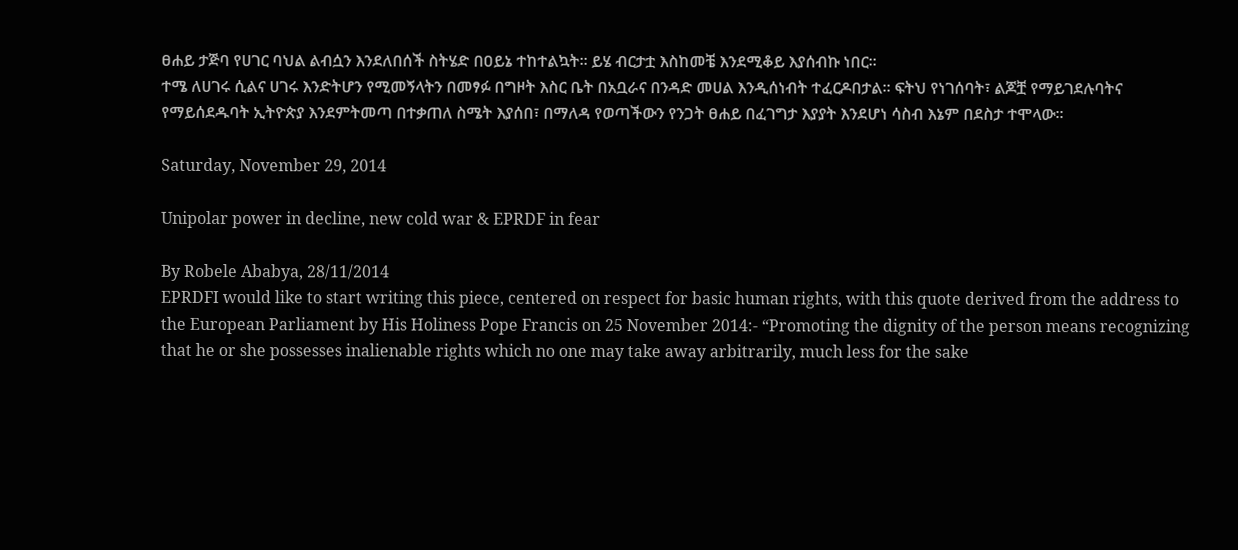ፀሐይ ታጅባ የሀገር ባህል ልብሷን እንደለበሰች ስትሄድ በዐይኔ ተከተልኳት፡፡ ይሄ ብርታቷ እስከመቼ እንደሚቆይ እያሰብኩ ነበር፡፡
ተሜ ለሀገሩ ሲልና ሀገሩ እንድትሆን የሚመኝላትን በመፃፉ በግዞት እስር ቤት በአቧራና በንዳድ መሀል እንዲሰነብት ተፈርዶበታል፡፡ ፍትህ የነገሰባት፣ ልጆቿ የማይገደሉባትና የማይሰደዱባት ኢትዮጵያ እንደምትመጣ በተቃጠለ ስሜት እያሰበ፣ በማለዳ የወጣችውን የንጋት ፀሐይ በፈገግታ እያያት እንደሆነ ሳስብ እኔም በደስታ ተሞላው፡፡

Saturday, November 29, 2014

Unipolar power in decline, new cold war & EPRDF in fear

By Robele Ababya, 28/11/2014
EPRDFI would like to start writing this piece, centered on respect for basic human rights, with this quote derived from the address to the European Parliament by His Holiness Pope Francis on 25 November 2014:- “Promoting the dignity of the person means recognizing that he or she possesses inalienable rights which no one may take away arbitrarily, much less for the sake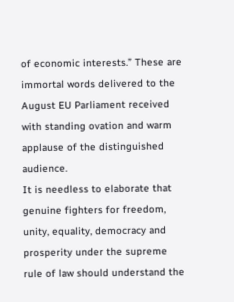of economic interests.” These are immortal words delivered to the August EU Parliament received with standing ovation and warm applause of the distinguished audience.
It is needless to elaborate that genuine fighters for freedom, unity, equality, democracy and prosperity under the supreme rule of law should understand the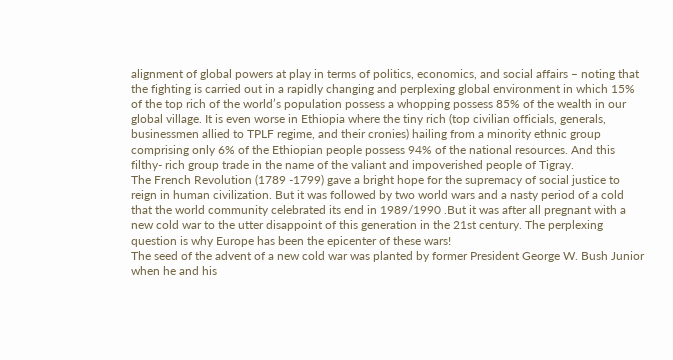alignment of global powers at play in terms of politics, economics, and social affairs – noting that the fighting is carried out in a rapidly changing and perplexing global environment in which 15% of the top rich of the world’s population possess a whopping possess 85% of the wealth in our global village. It is even worse in Ethiopia where the tiny rich (top civilian officials, generals, businessmen allied to TPLF regime, and their cronies) hailing from a minority ethnic group comprising only 6% of the Ethiopian people possess 94% of the national resources. And this filthy- rich group trade in the name of the valiant and impoverished people of Tigray.
The French Revolution (1789 -1799) gave a bright hope for the supremacy of social justice to reign in human civilization. But it was followed by two world wars and a nasty period of a cold that the world community celebrated its end in 1989/1990 .But it was after all pregnant with a new cold war to the utter disappoint of this generation in the 21st century. The perplexing question is why Europe has been the epicenter of these wars!
The seed of the advent of a new cold war was planted by former President George W. Bush Junior when he and his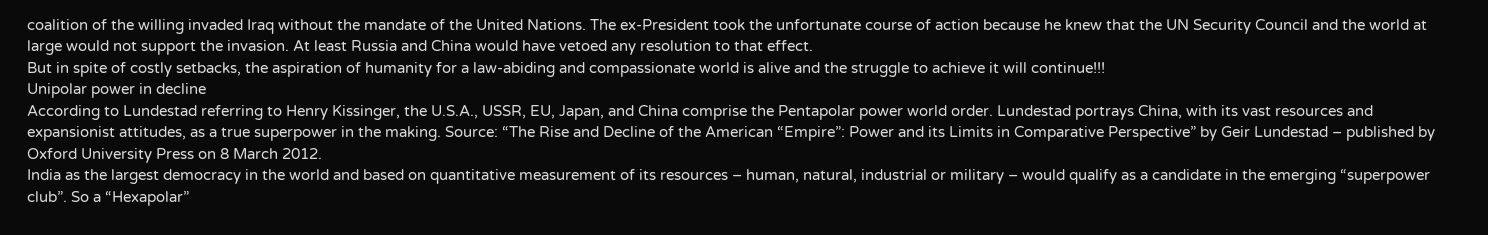coalition of the willing invaded Iraq without the mandate of the United Nations. The ex-President took the unfortunate course of action because he knew that the UN Security Council and the world at large would not support the invasion. At least Russia and China would have vetoed any resolution to that effect.
But in spite of costly setbacks, the aspiration of humanity for a law-abiding and compassionate world is alive and the struggle to achieve it will continue!!!
Unipolar power in decline
According to Lundestad referring to Henry Kissinger, the U.S.A., USSR, EU, Japan, and China comprise the Pentapolar power world order. Lundestad portrays China, with its vast resources and expansionist attitudes, as a true superpower in the making. Source: “The Rise and Decline of the American “Empire”: Power and its Limits in Comparative Perspective” by Geir Lundestad – published by Oxford University Press on 8 March 2012.
India as the largest democracy in the world and based on quantitative measurement of its resources – human, natural, industrial or military – would qualify as a candidate in the emerging “superpower club”. So a “Hexapolar”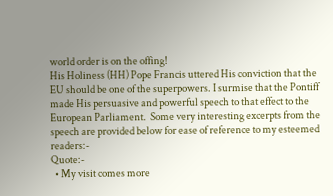world order is on the offing!
His Holiness (HH) Pope Francis uttered His conviction that the EU should be one of the superpowers. I surmise that the Pontiff made His persuasive and powerful speech to that effect to the European Parliament.  Some very interesting excerpts from the speech are provided below for ease of reference to my esteemed readers:-
Quote:-
  • My visit comes more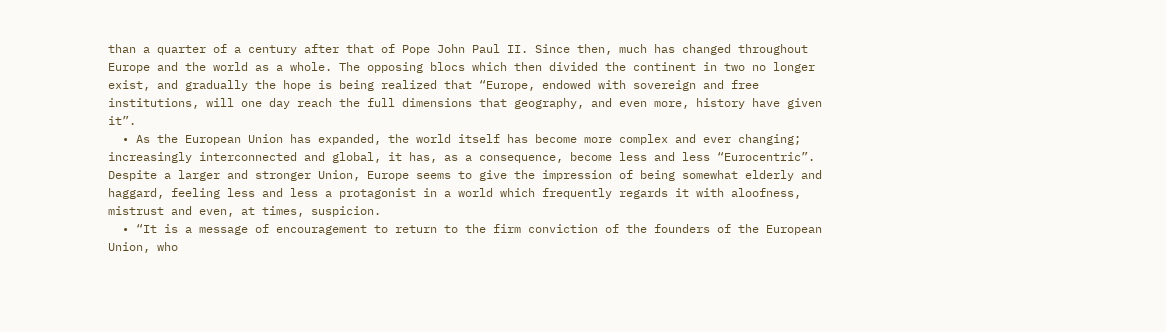than a quarter of a century after that of Pope John Paul II. Since then, much has changed throughout Europe and the world as a whole. The opposing blocs which then divided the continent in two no longer exist, and gradually the hope is being realized that “Europe, endowed with sovereign and free institutions, will one day reach the full dimensions that geography, and even more, history have given it”.
  • As the European Union has expanded, the world itself has become more complex and ever changing; increasingly interconnected and global, it has, as a consequence, become less and less “Eurocentric”. Despite a larger and stronger Union, Europe seems to give the impression of being somewhat elderly and haggard, feeling less and less a protagonist in a world which frequently regards it with aloofness, mistrust and even, at times, suspicion.
  • “It is a message of encouragement to return to the firm conviction of the founders of the European Union, who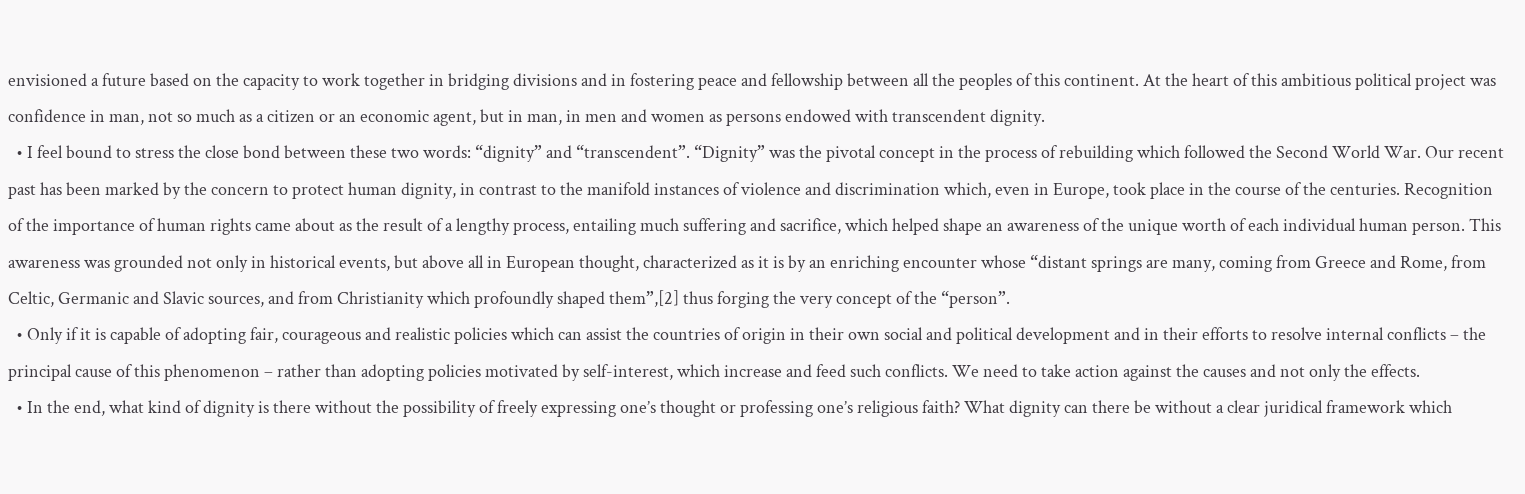envisioned a future based on the capacity to work together in bridging divisions and in fostering peace and fellowship between all the peoples of this continent. At the heart of this ambitious political project was confidence in man, not so much as a citizen or an economic agent, but in man, in men and women as persons endowed with transcendent dignity.
  • I feel bound to stress the close bond between these two words: “dignity” and “transcendent”. “Dignity” was the pivotal concept in the process of rebuilding which followed the Second World War. Our recent past has been marked by the concern to protect human dignity, in contrast to the manifold instances of violence and discrimination which, even in Europe, took place in the course of the centuries. Recognition of the importance of human rights came about as the result of a lengthy process, entailing much suffering and sacrifice, which helped shape an awareness of the unique worth of each individual human person. This awareness was grounded not only in historical events, but above all in European thought, characterized as it is by an enriching encounter whose “distant springs are many, coming from Greece and Rome, from Celtic, Germanic and Slavic sources, and from Christianity which profoundly shaped them”,[2] thus forging the very concept of the “person”.
  • Only if it is capable of adopting fair, courageous and realistic policies which can assist the countries of origin in their own social and political development and in their efforts to resolve internal conflicts – the principal cause of this phenomenon – rather than adopting policies motivated by self-interest, which increase and feed such conflicts. We need to take action against the causes and not only the effects.
  • In the end, what kind of dignity is there without the possibility of freely expressing one’s thought or professing one’s religious faith? What dignity can there be without a clear juridical framework which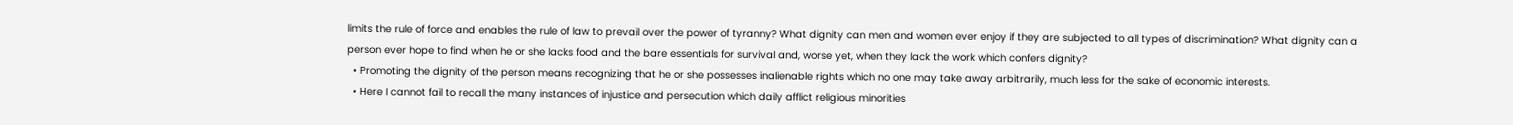limits the rule of force and enables the rule of law to prevail over the power of tyranny? What dignity can men and women ever enjoy if they are subjected to all types of discrimination? What dignity can a person ever hope to find when he or she lacks food and the bare essentials for survival and, worse yet, when they lack the work which confers dignity?
  • Promoting the dignity of the person means recognizing that he or she possesses inalienable rights which no one may take away arbitrarily, much less for the sake of economic interests.
  • Here I cannot fail to recall the many instances of injustice and persecution which daily afflict religious minorities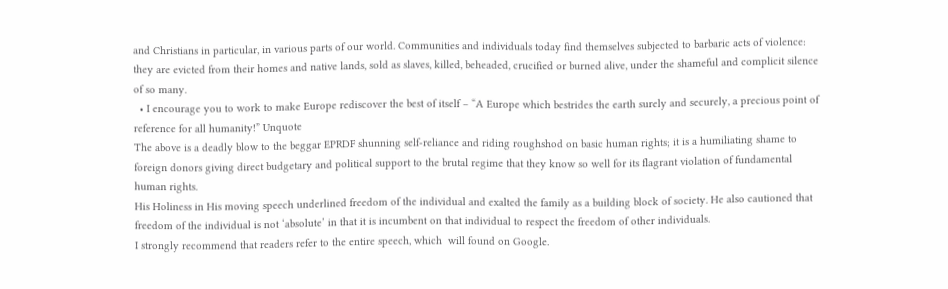and Christians in particular, in various parts of our world. Communities and individuals today find themselves subjected to barbaric acts of violence: they are evicted from their homes and native lands, sold as slaves, killed, beheaded, crucified or burned alive, under the shameful and complicit silence of so many.
  • I encourage you to work to make Europe rediscover the best of itself – “A Europe which bestrides the earth surely and securely, a precious point of reference for all humanity!” Unquote
The above is a deadly blow to the beggar EPRDF shunning self-reliance and riding roughshod on basic human rights; it is a humiliating shame to foreign donors giving direct budgetary and political support to the brutal regime that they know so well for its flagrant violation of fundamental human rights.
His Holiness in His moving speech underlined freedom of the individual and exalted the family as a building block of society. He also cautioned that freedom of the individual is not ‘absolute’ in that it is incumbent on that individual to respect the freedom of other individuals.
I strongly recommend that readers refer to the entire speech, which  will found on Google.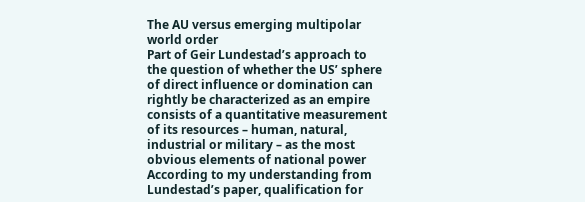The AU versus emerging multipolar world order
Part of Geir Lundestad’s approach to the question of whether the US’ sphere of direct influence or domination can rightly be characterized as an empire consists of a quantitative measurement of its resources – human, natural, industrial or military – as the most obvious elements of national power
According to my understanding from Lundestad’s paper, qualification for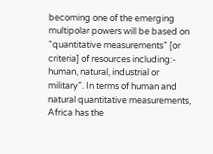becoming one of the emerging multipolar powers will be based on “quantitative measurements” [or criteria] of resources including:- human, natural, industrial or military”. In terms of human and natural quantitative measurements, Africa has the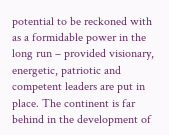potential to be reckoned with as a formidable power in the long run – provided visionary, energetic, patriotic and competent leaders are put in place. The continent is far behind in the development of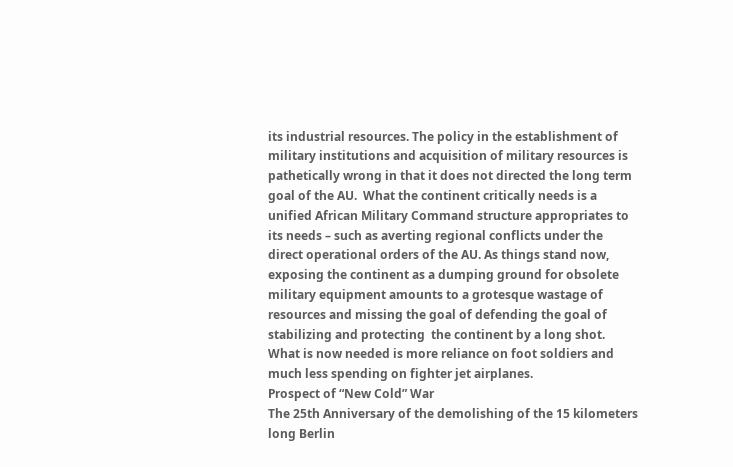its industrial resources. The policy in the establishment of military institutions and acquisition of military resources is pathetically wrong in that it does not directed the long term goal of the AU.  What the continent critically needs is a unified African Military Command structure appropriates to its needs – such as averting regional conflicts under the direct operational orders of the AU. As things stand now, exposing the continent as a dumping ground for obsolete military equipment amounts to a grotesque wastage of resources and missing the goal of defending the goal of stabilizing and protecting  the continent by a long shot.   What is now needed is more reliance on foot soldiers and much less spending on fighter jet airplanes.
Prospect of “New Cold” War
The 25th Anniversary of the demolishing of the 15 kilometers long Berlin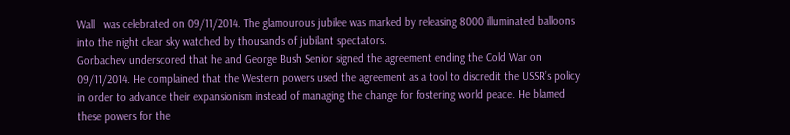Wall   was celebrated on 09/11/2014. The glamourous jubilee was marked by releasing 8000 illuminated balloons into the night clear sky watched by thousands of jubilant spectators.
Gorbachev underscored that he and George Bush Senior signed the agreement ending the Cold War on 09/11/2014. He complained that the Western powers used the agreement as a tool to discredit the USSR’s policy in order to advance their expansionism instead of managing the change for fostering world peace. He blamed these powers for the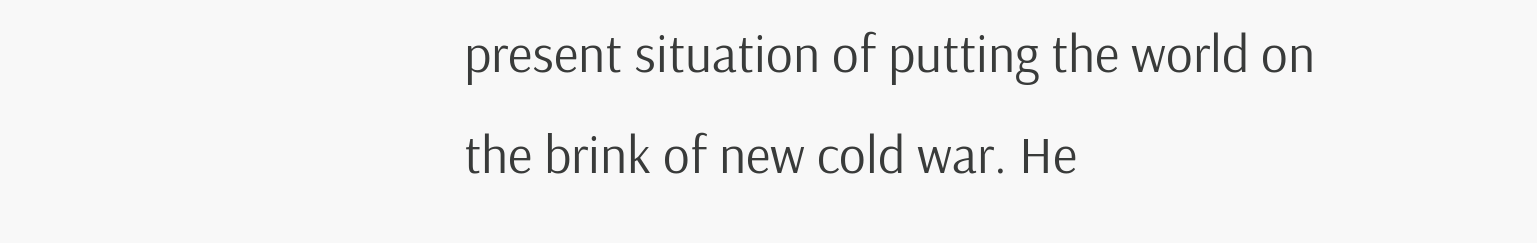present situation of putting the world on the brink of new cold war. He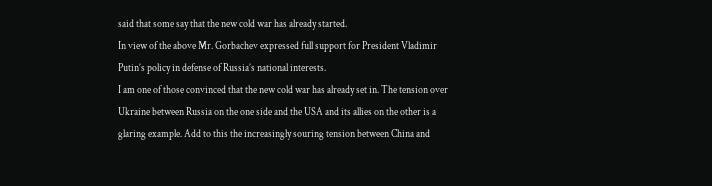said that some say that the new cold war has already started.
In view of the above Mr. Gorbachev expressed full support for President Vladimir Putin’s policy in defense of Russia’s national interests.
I am one of those convinced that the new cold war has already set in. The tension over Ukraine between Russia on the one side and the USA and its allies on the other is a glaring example. Add to this the increasingly souring tension between China and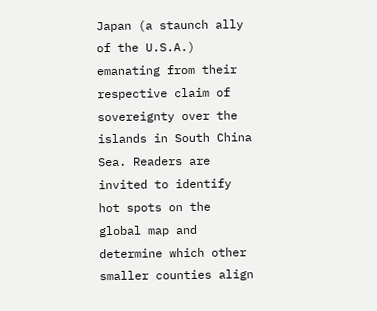Japan (a staunch ally of the U.S.A.) emanating from their respective claim of sovereignty over the islands in South China Sea. Readers are invited to identify hot spots on the global map and determine which other smaller counties align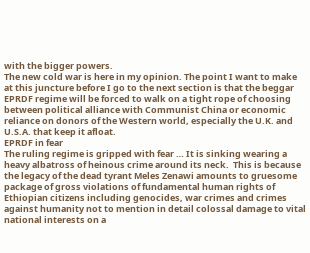with the bigger powers.
The new cold war is here in my opinion. The point I want to make at this juncture before I go to the next section is that the beggar EPRDF regime will be forced to walk on a tight rope of choosing between political alliance with Communist China or economic reliance on donors of the Western world, especially the U.K. and U.S.A. that keep it afloat.
EPRDF in fear
The ruling regime is gripped with fear … It is sinking wearing a heavy albatross of heinous crime around its neck.  This is because the legacy of the dead tyrant Meles Zenawi amounts to gruesome package of gross violations of fundamental human rights of Ethiopian citizens including genocides, war crimes and crimes against humanity not to mention in detail colossal damage to vital national interests on a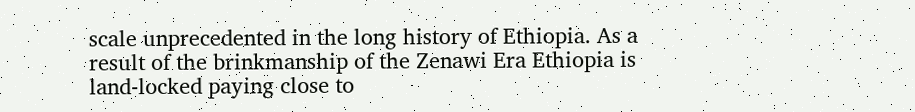scale unprecedented in the long history of Ethiopia. As a result of the brinkmanship of the Zenawi Era Ethiopia is land-locked paying close to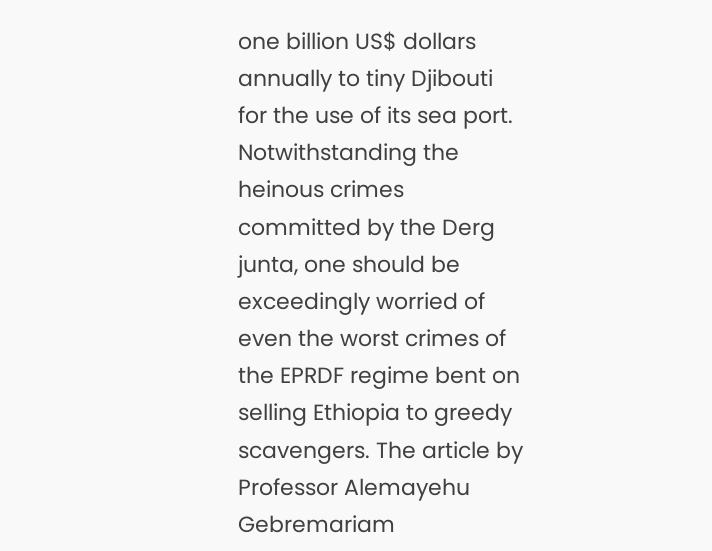one billion US$ dollars annually to tiny Djibouti for the use of its sea port.
Notwithstanding the heinous crimes committed by the Derg junta, one should be exceedingly worried of even the worst crimes of the EPRDF regime bent on selling Ethiopia to greedy scavengers. The article by Professor Alemayehu Gebremariam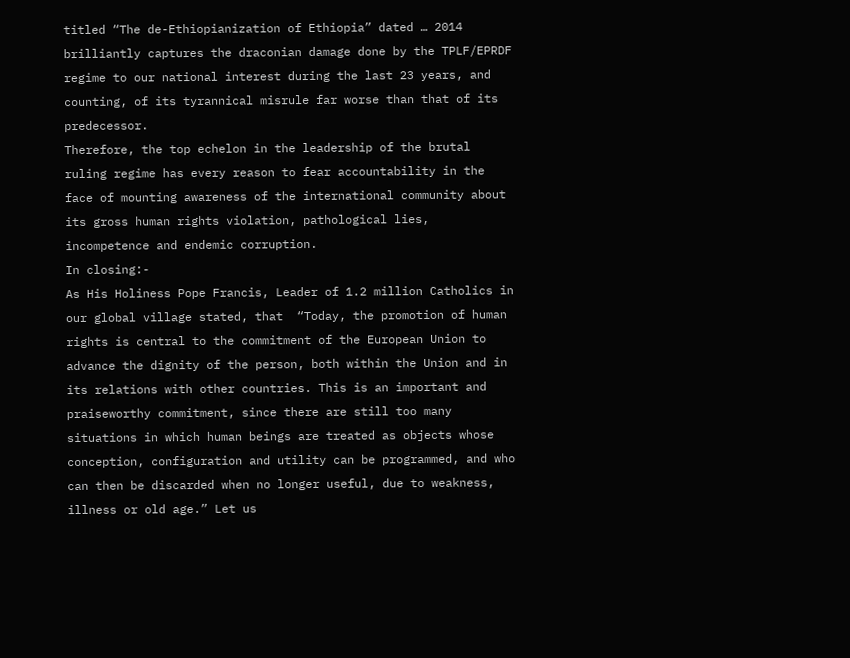titled “The de-Ethiopianization of Ethiopia” dated … 2014 brilliantly captures the draconian damage done by the TPLF/EPRDF regime to our national interest during the last 23 years, and counting, of its tyrannical misrule far worse than that of its predecessor.
Therefore, the top echelon in the leadership of the brutal ruling regime has every reason to fear accountability in the face of mounting awareness of the international community about its gross human rights violation, pathological lies, incompetence and endemic corruption.
In closing:-
As His Holiness Pope Francis, Leader of 1.2 million Catholics in our global village stated, that  “Today, the promotion of human rights is central to the commitment of the European Union to advance the dignity of the person, both within the Union and in its relations with other countries. This is an important and praiseworthy commitment, since there are still too many situations in which human beings are treated as objects whose conception, configuration and utility can be programmed, and who can then be discarded when no longer useful, due to weakness, illness or old age.” Let us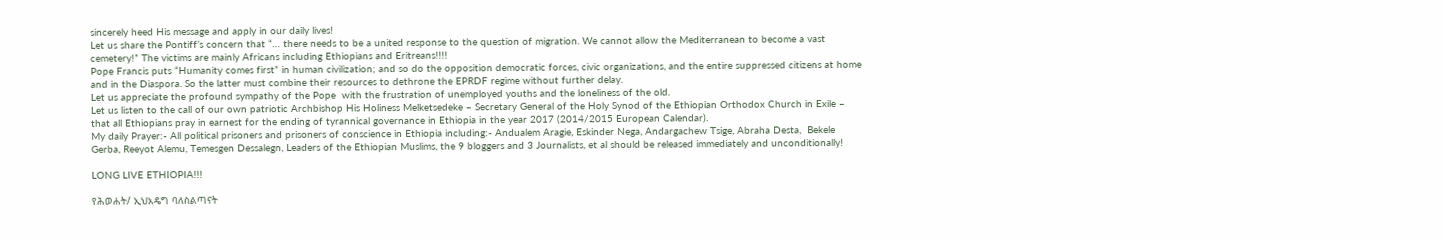sincerely heed His message and apply in our daily lives!
Let us share the Pontiff’s concern that “… there needs to be a united response to the question of migration. We cannot allow the Mediterranean to become a vast cemetery!” The victims are mainly Africans including Ethiopians and Eritreans!!!!
Pope Francis puts “Humanity comes first” in human civilization; and so do the opposition democratic forces, civic organizations, and the entire suppressed citizens at home and in the Diaspora. So the latter must combine their resources to dethrone the EPRDF regime without further delay.
Let us appreciate the profound sympathy of the Pope  with the frustration of unemployed youths and the loneliness of the old.
Let us listen to the call of our own patriotic Archbishop His Holiness Melketsedeke – Secretary General of the Holy Synod of the Ethiopian Orthodox Church in Exile – that all Ethiopians pray in earnest for the ending of tyrannical governance in Ethiopia in the year 2017 (2014/2015 European Calendar).
My daily Prayer:- All political prisoners and prisoners of conscience in Ethiopia including:- Andualem Aragie, Eskinder Nega, Andargachew Tsige, Abraha Desta,  Bekele Gerba, Reeyot Alemu, Temesgen Dessalegn, Leaders of the Ethiopian Muslims, the 9 bloggers and 3 Journalists, et al should be released immediately and unconditionally!

LONG LIVE ETHIOPIA!!!

የሕወሐት/ ኢህአዴግ ባለስልጣናት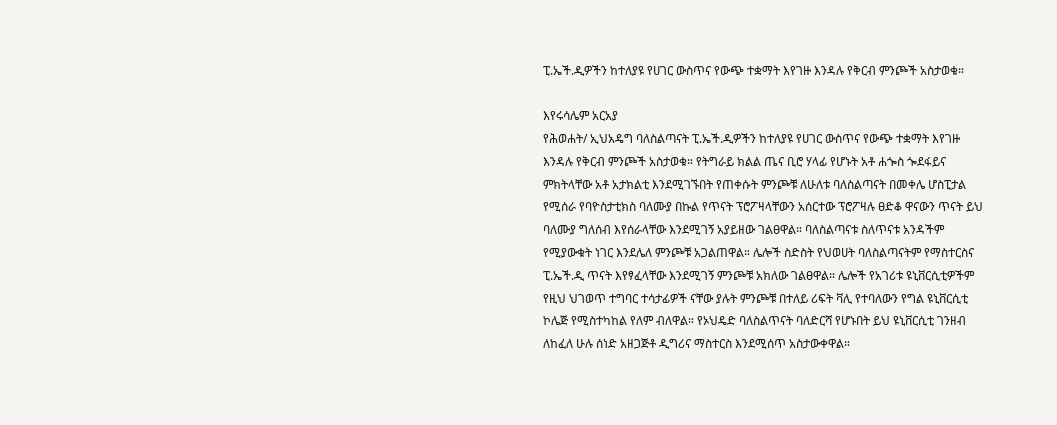ፒ.ኤች.ዲዎችን ከተለያዩ የሀገር ውስጥና የውጭ ተቋማት እየገዙ እንዳሉ የቅርብ ምንጮች አስታወቁ።

እየሩሳሌም አርአያ
የሕወሐት/ ኢህአዴግ ባለስልጣናት ፒ.ኤች.ዲዎችን ከተለያዩ የሀገር ውስጥና የውጭ ተቋማት እየገዙ እንዳሉ የቅርብ ምንጮች አስታወቁ። የትግራይ ክልል ጤና ቢሮ ሃላፊ የሆኑት አቶ ሐጐስ ጐደፋይና ምክትላቸው አቶ አታክልቲ እንደሚገኙበት የጠቀሱት ምንጮቹ ለሁለቱ ባለስልጣናት በመቀሌ ሆስፒታል የሚሰራ የባዮስታቲክስ ባለሙያ በኩል የጥናት ፕሮፖዛላቸውን አሰርተው ፕሮፖዛሉ ፀድቆ ዋናውን ጥናት ይህ ባለሙያ ግለሰብ እየሰራላቸው እንደሚገኝ አያይዘው ገልፀዋል። ባለስልጣናቱ ስለጥናቱ አንዳችም የሚያውቁት ነገር እንደሌለ ምንጮቹ አጋልጠዋል። ሌሎች ስድስት የህወሀት ባለስልጣናትም የማስተርስና ፒ.ኤች.ዲ ጥናት እየፃፈላቸው እንደሚገኝ ምንጮቹ አክለው ገልፀዋል። ሌሎች የአገሪቱ ዩኒቨርሲቲዎችም የዚህ ህገወጥ ተግባር ተሳታፊዎች ናቸው ያሉት ምንጮቹ በተለይ ሪፍት ቫሊ የተባለውን የግል ዩኒቨርሲቲ ኮሌጅ የሚስተካከል የለም ብለዋል። የኦህዴድ ባለስልጥናት ባለድርሻ የሆኑበት ይህ ዩኒቨርሲቲ ገንዘብ ለከፈለ ሁሉ ሰነድ አዘጋጅቶ ዲግሪና ማስተርስ እንደሚሰጥ አስታውቀዋል።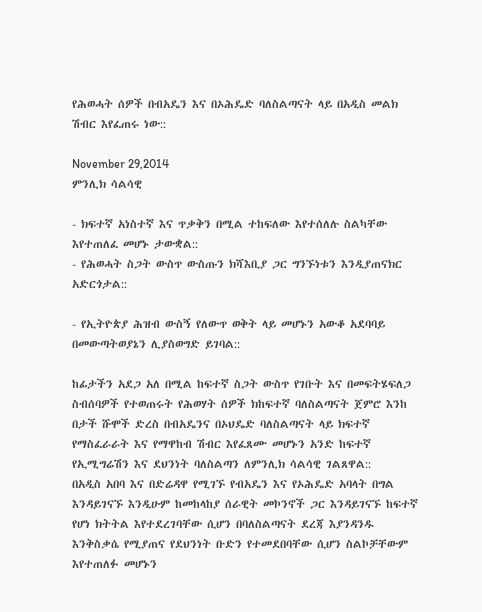የሕወሓት ሰዎች በብአዴን እና በኦሕዴድ ባለስልጣናት ላይ በአዲስ መልክ ሽብር እየፈጠሩ ነው::

November 29,2014
ምንሊክ ሳልሳዊ

- ክፍተኛ አነስተኛ እና ጥቃቅን በሚል ተከፍለው እየተሰለሉ ስልካቸው እየተጠለፈ መሆኑ ታውቋል::
- የሕወሓት ስጋት ውስጥ ውስጡን ክሻእቢያ ጋር ግንኙነቱን እንዲያጠናክር አድርጎታል::

- የኢትዮጵያ ሕዝብ ውስኝ የለውጥ ወቅት ላይ መሆኑን አውቆ አደባባይ በመውጣትወያኔን ሊያስወግድ ይገባል::

ከፊታችን አደጋ አለ በሚል ከፍተኛ ስጋት ውስጥ የገቡት እና በመፍትሄፍለጋ ስብሰባዎች የተወጠሩት የሕወሃት ሰዎች ክከፍተኛ ባለስልጣናት ጀምሮ እንከ በታች ሹሞች ድረስ በብአዴንና በኦህዴድ ባለስልጣናት ላይ ክፍተኛ የማስፈራራት እና የማዋከብ ሽብር እየፈጸሙ መሆኑን አንድ ከፍተኛ የኢሚግሬሽን እና ደህንነት ባለስልጣን ለምንሊክ ሳልሳዊ ገልጸዋል::
በአዲስ አበባ እና በድሬዳዋ የሚገኙ የብአዴን እና የኦሕዴድ አባላት በግል እንዳይገናኙ እንዲሁም ከመከላከያ ሰራዊት መኮንኖች ጋር እንዳይገናኙ ከፍተኛ የሆነ ክትትል እየተደረገባቸው ሲሆን በባለስልጣናት ደረጃ እያንዳንዱ እንቅስቃሴ የሚያጠና የደህንነት ቡድን የተመደበባቸው ሲሆን ስልኮቻቸውም እየተጠለፉ መሆኑን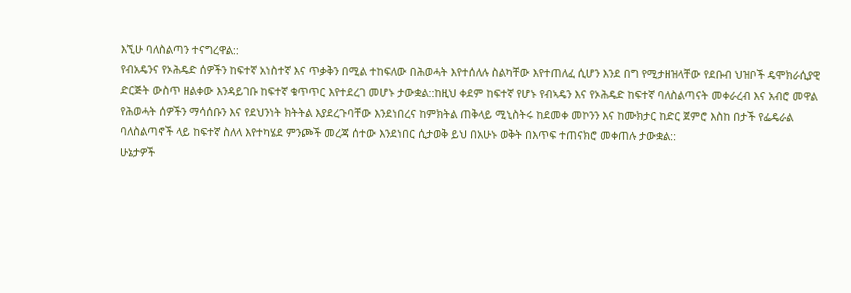እኚሁ ባለስልጣን ተናግረዋል::
የብአዴንና የኦሕዴድ ሰዎችን ከፍተኛ አነስተኛ እና ጥቃቅን በሚል ተከፍለው በሕወሓት እየተሰለሉ ስልካቸው እየተጠለፈ ሲሆን እንደ በግ የሚታዘዝላቸው የደቡብ ህዝቦች ዴሞክራሲያዊ ድርጅት ውስጥ ዘልቀው እንዳይገቡ ከፍተኛ ቁጥጥር እየተደረገ መሆኑ ታውቋል::ከዚህ ቀደም ከፍተኛ የሆኑ የብኣዴን እና የኦሕዴድ ከፍተኛ ባለስልጣናት መቀራረብ እና አብሮ መዋል የሕወሓት ሰዎችን ማሳሰቡን እና የደህንነት ክትትል እያደረጉባቸው እንደነበረና ከምክትል ጠቅላይ ሚኒስትሩ ከደመቀ መኮንን እና ከሙክታር ከድር ጀምሮ እስከ በታች የፌዴራል ባለስልጣኖች ላይ ከፍተኛ ስለላ እየተካሄደ ምንጮች መረጃ ሰተው እንደነበር ሲታወቅ ይህ በአሁኑ ወቅት በእጥፍ ተጠናክሮ መቀጠሉ ታውቋል::
ሁኔታዎች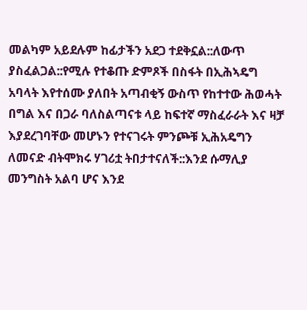መልካም አይደሉም ከፊታችን አደጋ ተደቅኗል::ለውጥ ያስፈልጋል::የሚሉ የተቆጡ ድምጾች በስፋት በኢሕኣዴግ አባላት እየተሰሙ ያለበት አጣብቂኝ ውስጥ የከተተው ሕወሓት በግል እና በጋራ ባለስልጣናቱ ላይ ከፍተኛ ማስፈራራት እና ዛቻ እያደረገባቸው መሆኑን የተናገሩት ምንጮቹ ኢሕአዴግን ለመናድ ብትሞክሩ ሃገሪቷ ትበታተናለች::እንደ ሱማሊያ መንግስት አልባ ሆና እንደ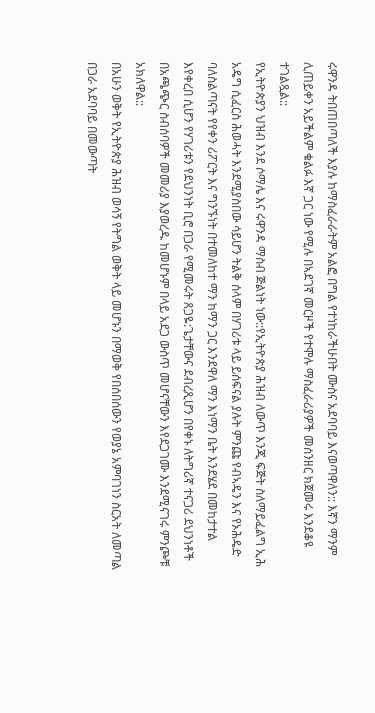ሩዋንዳ ትበጠበጣለች እያሉ ከማስፈራራትም አልፎ በግል የተነከራችሁበት ሙስና አደባባይ እናወጣዋለን:: እኛን ማንም ሊጠይቀን አይችልም ቁልፉ እኛ ጋር ነው የሚሉ በኣደገኛ መርዞች የተሞሉ ማስፈራሪያዎች መሰንዘር ክጀመሩ እንደቆዩ ተገልጿል::
የኢትዮጵያን ህዝብ እንደ ሶማሌ እና ሩዋንዳ ማስብ ጅልነት ነው::የኢትዮጵያ ሕዝብ ለውጥ እንጂ ፍጅት ስለማይፈልግ ኢሕ አዴግ ሲፈርስ ሕወሓት እንደሚያስበው ሳይሆን ትልቅ ሰላም በሃገሪቱ ላይ ይሰፍናል ያሉት ምንጩ የብኣዴን እና የኦሕዴድ ባለስልጣናት የየቀን ሪፖርት እና ግንኙነት በተመለከተ ማን ከማን ጋር እንደዋለ ማን እነማን ቤት እንደሄደ በመከታተል እየቀረበ ሲሆን የሃገሪቱን የደህንነት ቢሮ በጋራ የሚመሩት ጸጋዬ:ጌታቸውና ደብረጺሆን በየቀኑ ለትግሪኛ ተናጋሪ ደህንነቶች በአጫጭር ስብሰባዎች መመሪያ እያወረዱ ከመሆኑም በላይ አደጋ ውስጥ መሆናቸውን እየደጋገሙ እንደሚናገሩ ምንጮቹ አክለዋል::
በአሁን ወቅት የኢትዮጵያ ሕዝብ ወሳኝ የትግል ወቅት ላይ መሆኑን በማወቅ የበሰበሰውን የወያኔ አምባገነን ስርአት ለመጣል በጋራ አደባባይ በመውጣት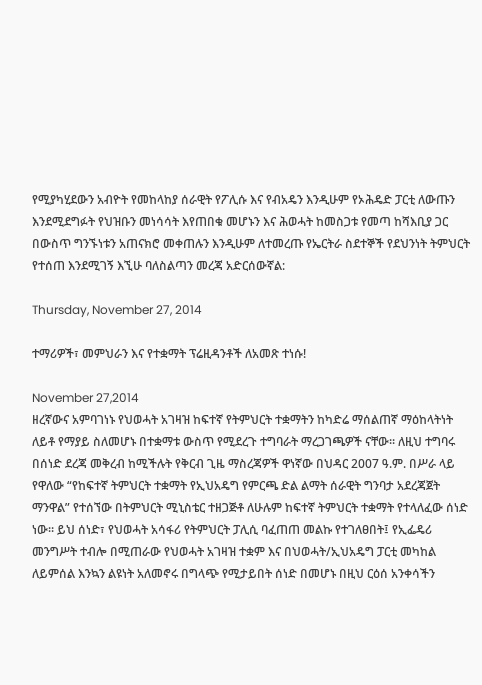የሚያካሂደውን አብዮት የመከላከያ ሰራዊት የፖሊሱ እና የብአዴን እንዲሁም የኦሕዴድ ፓርቲ ለውጡን እንደሚደግፉት የህዝቡን መነሳሳት እየጠበቁ መሆኑን እና ሕወሓት ከመስጋቱ የመጣ ከሻእቢያ ጋር በውስጥ ግንኙነቱን አጠናክሮ መቀጠሉን እንዲሁም ለተመረጡ የኤርትራ ስደተኞች የደህንነት ትምህርት የተሰጠ እንደሚገኝ እኚሁ ባለስልጣን መረጃ አድርሰውኛል:

Thursday, November 27, 2014

ተማሪዎች፣ መምህራን እና የተቋማት ፕሬዚዳንቶች ለአመጽ ተነሱ!

November 27,2014
ዘረኛውና አምባገነኑ የህወሓት አገዛዝ ከፍተኛ የትምህርት ተቋማትን ከካድሬ ማሰልጠኛ ማዕከላትነት ለይቶ የማያይ ስለመሆኑ በተቋማቱ ውስጥ የሚደረጉ ተግባራት ማረጋገጫዎች ናቸው። ለዚህ ተግባሩ በሰነድ ደረጃ መቅረብ ከሚችሉት የቅርብ ጊዜ ማስረጃዎች ዋነኛው በህዳር 2007 ዓ.ም. በሥራ ላይ የዋለው “የከፍተኛ ትምህርት ተቋማት የኢህአዴግ የምርጫ ድል ልማት ሰራዊት ግንባታ አደረጃጀት ማንዋል” የተሰኘው በትምህርት ሚኒስቴር ተዘጋጅቶ ለሁሉም ከፍተኛ ትምህርት ተቋማት የተላለፈው ሰነድ ነው። ይህ ሰነድ፣ የህወሓት አሳፋሪ የትምህርት ፓሊሲ ባፈጠጠ መልኩ የተገለፀበት፤ የኢፌዴሪ መንግሥት ተብሎ በሚጠራው የህወሓት አገዛዝ ተቋም እና በህወሓት/ኢህአዴግ ፓርቲ መካከል ለይምሰል እንኳን ልዩነት አለመኖሩ በግላጭ የሚታይበት ሰነድ በመሆኑ በዚህ ርዕሰ አንቀሳችን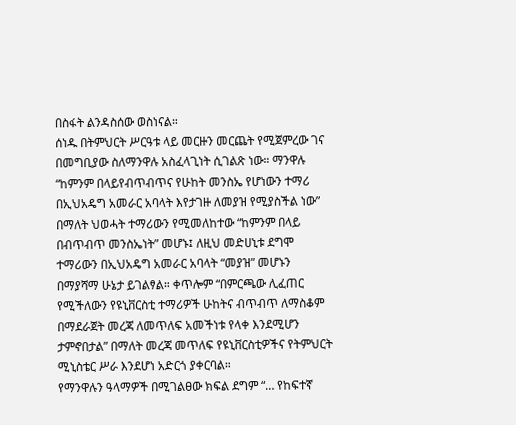በስፋት ልንዳስሰው ወስነናል።
ሰነዱ በትምህርት ሥርዓቱ ላይ መርዙን መርጨት የሚጀምረው ገና በመግቢያው ስለማንዋሉ አስፈላጊነት ሲገልጽ ነው። ማንዋሉ “ከምንም በላይየብጥብጥና የሁከት መንስኤ የሆነውን ተማሪ በኢህአዴግ አመራር አባላት እየታገዙ ለመያዝ የሚያስችል ነው” በማለት ህወሓት ተማሪውን የሚመለከተው “ከምንም በላይ በብጥብጥ መንስኤነት” መሆኑ፤ ለዚህ መድሀኒቱ ደግሞ ተማሪውን በኢህአዴግ አመራር አባላት “መያዝ” መሆኑን በማያሻማ ሁኔታ ይገልፃል። ቀጥሎም “በምርጫው ሊፈጠር የሚችለውን የዩኒቨርስቲ ተማሪዎች ሁከትና ብጥብጥ ለማስቆም በማደራጀት መረጃ ለመጥለፍ አመችነቱ የላቀ እንደሚሆን ታምኖበታል” በማለት መረጃ መጥለፍ የዩኒቨርስቲዎችና የትምህርት ሚኒስቴር ሥራ እንደሆነ አድርጎ ያቀርባል።
የማንዋሉን ዓላማዎች በሚገልፀው ክፍል ደግም “… የከፍተኛ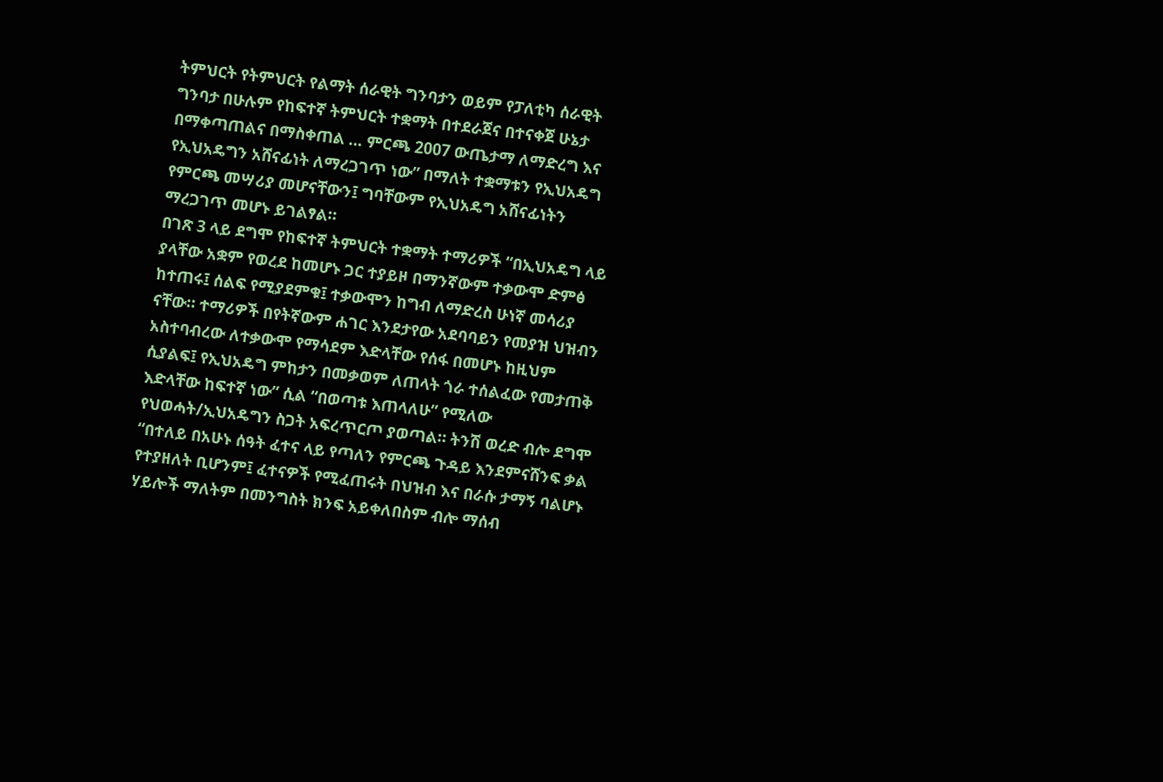ትምህርት የትምህርት የልማት ሰራዊት ግንባታን ወይም የፓለቲካ ሰራዊት ግንባታ በሁሉም የከፍተኛ ትምህርት ተቋማት በተደራጀና በተናቀጀ ሁኔታ በማቀጣጠልና በማስቀጠል … ምርጫ 2007 ውጤታማ ለማድረግ እና የኢህአዴግን አሸናፊነት ለማረጋገጥ ነው” በማለት ተቋማቱን የኢህአዴግ የምርጫ መሣሪያ መሆናቸውን፤ ግባቸውም የኢህአዴግ አሸናፊነትን ማረጋገጥ መሆኑ ይገልፃል።
በገጽ 3 ላይ ደግሞ የከፍተኛ ትምህርት ተቋማት ተማሪዎች “በኢህአዴግ ላይ ያላቸው አቋም የወረደ ከመሆኑ ጋር ተያይዞ በማንኛውም ተቃውሞ ድምፅ ከተጠሩ፤ ሰልፍ የሚያደምቁ፤ ተቃውሞን ከግብ ለማድረስ ሁነኛ መሳሪያ ናቸው። ተማሪዎች በየትኛውም ሐገር እንደታየው አደባባይን የመያዝ ህዝብን አስተባብረው ለተቃውሞ የማሳደም እድላቸው የሰፋ በመሆኑ ከዚህም ሲያልፍ፤ የኢህአዴግ ምከታን በመቃወም ለጠላት ጎራ ተሰልፈው የመታጠቅ እድላቸው ከፍተኛ ነው” ሲል “በወጣቱ እጠላለሁ” የሚለው የህወሓት/ኢህአዴግን ስጋት አፍረጥርጦ ያወጣል። ትንሽ ወረድ ብሎ ደግሞ “በተለይ በአሁኑ ሰዓት ፈተና ላይ የጣለን የምርጫ ጉዳይ እንደምናሸንፍ ቃል የተያዘለት ቢሆንም፤ ፈተናዎች የሚፈጠሩት በህዝብ እና በራሱ ታማኝ ባልሆኑ ሃይሎች ማለትም በመንግስት ክንፍ አይቀለበስም ብሎ ማሰብ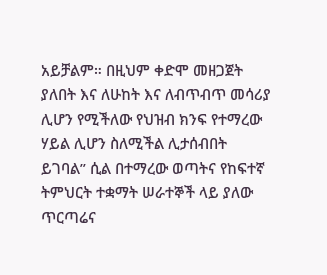አይቻልም። በዚህም ቀድሞ መዘጋጀት ያለበት እና ለሁከት እና ለብጥብጥ መሳሪያ ሊሆን የሚችለው የህዝብ ክንፍ የተማረው ሃይል ሊሆን ስለሚችል ሊታሰብበት ይገባል” ሲል በተማረው ወጣትና የከፍተኛ ትምህርት ተቋማት ሠራተኞች ላይ ያለው ጥርጣሬና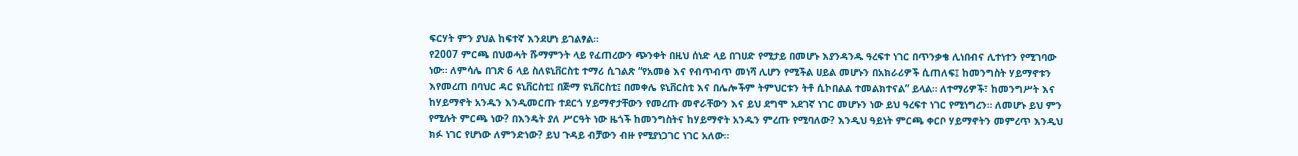ፍርሃት ምን ያህል ከፍተኛ እንደሆነ ይገልፃል።
የ2007 ምርጫ በህወሓት ሹማምንት ላይ የፈጠረውን ጭንቀት በዚህ ሰነድ ላይ በገሀድ የሚታይ በመሆኑ እያንዳንዱ ዓረፍተ ነገር በጥንቃቄ ሊነበብና ሊተነተን የሚገባው ነው። ለምሳሌ በገጽ 6 ላይ ስለዩኒቨርስቲ ተማሪ ሲገልጽ “የአመፅ እና የብጥብጥ መነሻ ሊሆን የሚችል ሀይል መሆኑን በአክራሪዎች ሲጠለፍ፤ ከመንግስት ሃይማኖቱን እየመረጠ በባህር ዳር ዩኒቨርስቲ፤ በጅማ ዩኒቨርስቲ፤ በመቀሌ ዩኒቨርስቲ እና በሌሎችም ትምህርቱን ትቶ ሲኮበልል ተመልክተናል” ይላል። ለተማሪዎች፣ ከመንግሥት እና ከሃይማኖት አንዱን እንዲመርጡ ተደርጎ ሃይማኖታቸውን የመረጡ መኖራቸውን እና ይህ ደግሞ አደገኛ ነገር መሆኑን ነው ይህ ዓረፍተ ነገር የሚነግረን። ለመሆኑ ይህ ምን የሚሉት ምርጫ ነው? በእንዴት ያለ ሥርዓት ነው ዜጎች ከመንግስትና ከሃይማኖት አንዱን ምረጡ የሚባለው? እንዲህ ዓይነት ምርጫ ቀርቦ ሃይማኖትን መምረጥ እንዲህ ክፉ ነገር የሆነው ለምንድነው? ይህ ጉዳይ ብቻውን ብዙ የሚያነጋገር ነገር አለው።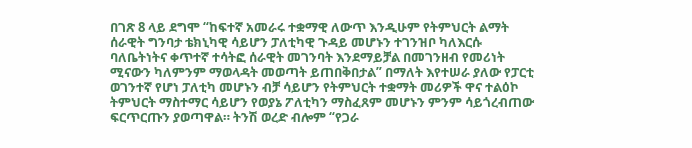በገጽ 8 ላይ ደግሞ “ከፍተኛ አመራሩ ተቋማዊ ለውጥ እንዲሁም የትምህርት ልማት ሰራዊት ግንባታ ቴክኒካዊ ሳይሆን ፓለቲካዊ ጉዳይ መሆኑን ተገንዝቦ ካለእርሱ ባለቤትነትና ቀጥተኛ ተሳትፎ ሰራዊት መገንባት እንደማይቻል በመገንዘብ የመሪነት ሚናውን ካለምንም ማወላዳት መወጣት ይጠበቅበታል” በማለት እየተሠራ ያለው የፓርቲ ወገንተኛ የሆነ ፓለቲካ መሆኑን ብቻ ሳይሆን የትምህርት ተቋማት መሪዎች ዋና ተልዕኮ ትምህርት ማስተማር ሳይሆን የወያኔ ፖለቲካን ማስፈጸም መሆኑን ምንም ሳይጎረብጠው ፍርጥርጡን ያወጣዋል። ትንሽ ወረድ ብሎም “የጋራ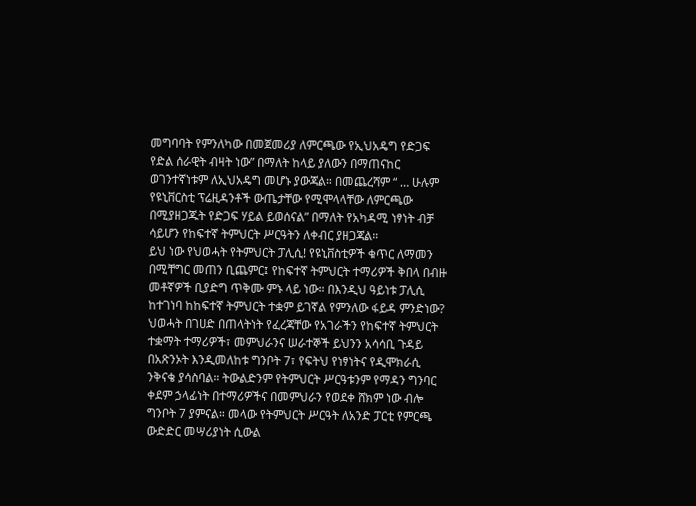መግባባት የምንለካው በመጀመሪያ ለምርጫው የኢህአዴግ የድጋፍ የድል ሰራዊት ብዛት ነው” በማለት ከላይ ያለውን በማጠናከር ወገንተኛነቱም ለኢህአዴግ መሆኑ ያውጃል። በመጨረሻም “ … ሁሉም የዩኒቨርስቲ ፕሬዚዳንቶች ውጤታቸው የሚሞላላቸው ለምርጫው በሚያዘጋጁት የድጋፍ ሃይል ይወሰናል” በማለት የአካዳሚ ነፃነት ብቻ ሳይሆን የከፍተኛ ትምህርት ሥርዓትን ለቀብር ያዘጋጃል።
ይህ ነው የህወሓት የትምህርት ፓሊሲ! የዩኒቨስቲዎች ቁጥር ለማመን በሚቸግር መጠን ቢጨምር፤ የከፍተኛ ትምህርት ተማሪዎች ቅበላ በብዙ መቶኛዎች ቢያድግ ጥቅሙ ምኑ ላይ ነው። በእንዲህ ዓይነቱ ፓሊሲ ከተገነባ ከከፍተኛ ትምህርት ተቋም ይገኛል የምንለው ፋይዳ ምንድነው?
ህወሓት በገሀድ በጠላትነት የፈረጃቸው የአገራችን የከፍተኛ ትምህርት ተቋማት ተማሪዎች፣ መምህራንና ሠራተኞች ይህንን አሳሳቢ ጉዳይ በአጽንኦት እንዲመለከቱ ግንቦት 7፣ የፍትህ የነፃነትና የዲሞክራሲ ንቅናቄ ያሳስባል። ትውልድንም የትምህርት ሥርዓቱንም የማዳን ግንባር ቀደም ኃላፊነት በተማሪዎችና በመምህራን የወደቀ ሸክም ነው ብሎ ግንቦት 7 ያምናል። መላው የትምህርት ሥርዓት ለአንድ ፓርቲ የምርጫ ውድድር መሣሪያነት ሲውል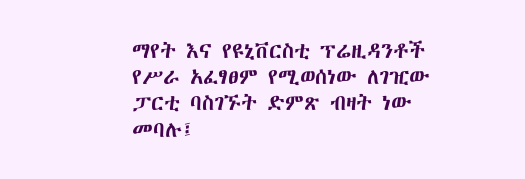ማየት እና የዩኒቨርስቲ ፕሬዚዳንቶች የሥራ አፈፃፀም የሚወሰነው ለገዢው ፓርቲ ባስገኙት ድምጽ ብዛት ነው መባሉ፤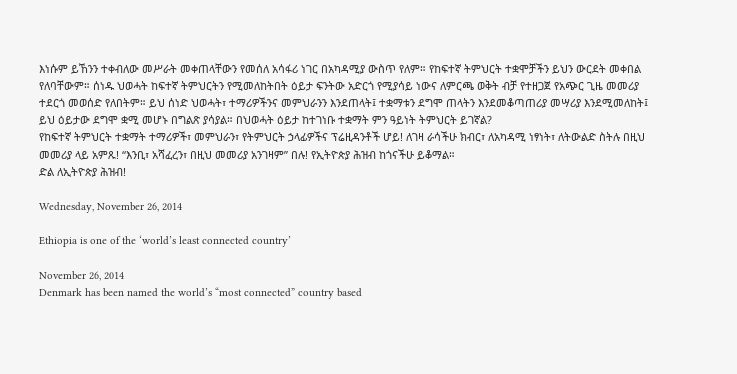እነሱም ይኸንን ተቀብለው መሥራት መቀጠላቸውን የመሰለ አሳፋሪ ነገር በአካዳሚያ ውስጥ የለም። የከፍተኛ ትምህርት ተቋሞቻችን ይህን ውርደት መቀበል የለባቸውም። ሰነዱ ህወሓት ከፍተኛ ትምህርትን የሚመለከትበት ዕይታ ፍንትው አድርጎ የሚያሳይ ነውና ለምርጫ ወቅት ብቻ የተዘጋጀ የአጭር ጊዜ መመሪያ ተደርጎ መወሰድ የለበትም። ይህ ሰነድ ህወሓት፣ ተማሪዎችንና መምህራንን እንደጠላት፤ ተቋማቱን ደግሞ ጠላትን እንደመቆጣጠሪያ መሣሪያ እንደሚመለከት፤ ይህ ዕይታው ደግሞ ቋሚ መሆኑ በግልጽ ያሳያል። በህወሓት ዕይታ ከተገነቡ ተቋማት ምን ዓይነት ትምህርት ይገኛል?
የከፍተኛ ትምህርት ተቋማት ተማሪዎች፣ መምህራን፣ የትምህርት ኃላፊዎችና ፕሬዚዳንቶች ሆይ! ለገዛ ራሳችሁ ክብር፣ ለአካዳሚ ነፃነት፣ ለትውልድ ስትሉ በዚህ መመሪያ ላይ አምጹ! “እንቢ፣ አሻፈረን፣ በዚህ መመሪያ አንገዛም” በሉ! የኢትዮጵያ ሕዝብ ከጎናችሁ ይቆማል።
ድል ለኢትዮጵያ ሕዝብ!

Wednesday, November 26, 2014

Ethiopia is one of the ‘world’s least connected country’

November 26, 2014
Denmark has been named the world’s “most connected” country based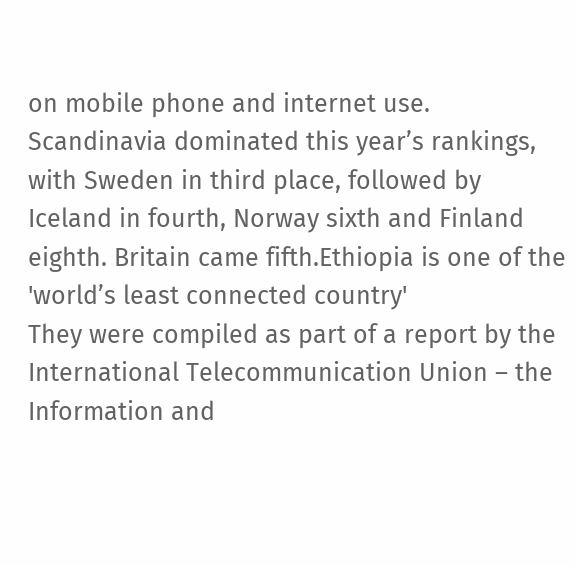on mobile phone and internet use.
Scandinavia dominated this year’s rankings, with Sweden in third place, followed by Iceland in fourth, Norway sixth and Finland eighth. Britain came fifth.Ethiopia is one of the 'world’s least connected country'
They were compiled as part of a report by the International Telecommunication Union – the Information and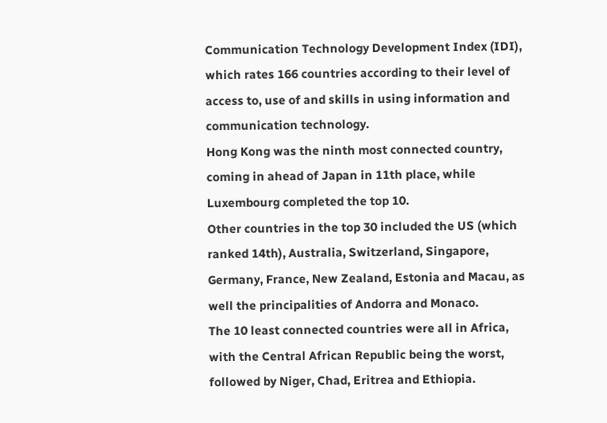Communication Technology Development Index (IDI), which rates 166 countries according to their level of access to, use of and skills in using information and communication technology.
Hong Kong was the ninth most connected country, coming in ahead of Japan in 11th place, while Luxembourg completed the top 10.
Other countries in the top 30 included the US (which ranked 14th), Australia, Switzerland, Singapore, Germany, France, New Zealand, Estonia and Macau, as well the principalities of Andorra and Monaco.
The 10 least connected countries were all in Africa, with the Central African Republic being the worst, followed by Niger, Chad, Eritrea and Ethiopia.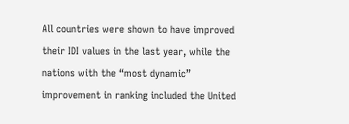All countries were shown to have improved their IDI values in the last year, while the nations with the “most dynamic” improvement in ranking included the United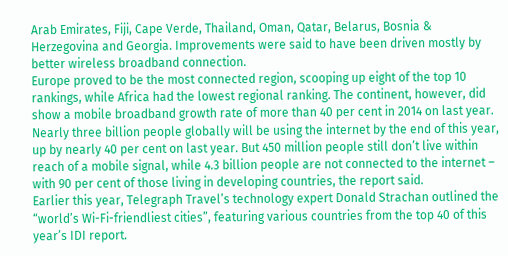Arab Emirates, Fiji, Cape Verde, Thailand, Oman, Qatar, Belarus, Bosnia & Herzegovina and Georgia. Improvements were said to have been driven mostly by better wireless broadband connection.
Europe proved to be the most connected region, scooping up eight of the top 10 rankings, while Africa had the lowest regional ranking. The continent, however, did show a mobile broadband growth rate of more than 40 per cent in 2014 on last year.
Nearly three billion people globally will be using the internet by the end of this year, up by nearly 40 per cent on last year. But 450 million people still don’t live within reach of a mobile signal, while 4.3 billion people are not connected to the internet – with 90 per cent of those living in developing countries, the report said.
Earlier this year, Telegraph Travel’s technology expert Donald Strachan outlined the “world’s Wi-Fi-friendliest cities”, featuring various countries from the top 40 of this year’s IDI report.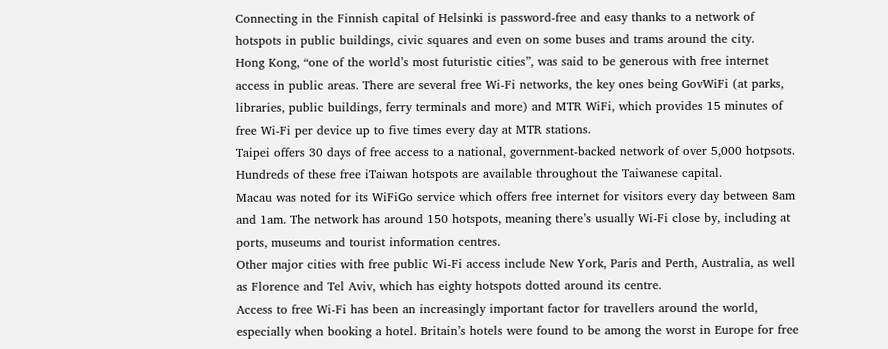Connecting in the Finnish capital of Helsinki is password-free and easy thanks to a network of hotspots in public buildings, civic squares and even on some buses and trams around the city.
Hong Kong, “one of the world’s most futuristic cities”, was said to be generous with free internet access in public areas. There are several free Wi-Fi networks, the key ones being GovWiFi (at parks, libraries, public buildings, ferry terminals and more) and MTR WiFi, which provides 15 minutes of free Wi-Fi per device up to five times every day at MTR stations.
Taipei offers 30 days of free access to a national, government-backed network of over 5,000 hotpsots. Hundreds of these free iTaiwan hotspots are available throughout the Taiwanese capital.
Macau was noted for its WiFiGo service which offers free internet for visitors every day between 8am and 1am. The network has around 150 hotspots, meaning there’s usually Wi-Fi close by, including at ports, museums and tourist information centres.
Other major cities with free public Wi-Fi access include New York, Paris and Perth, Australia, as well as Florence and Tel Aviv, which has eighty hotspots dotted around its centre.
Access to free Wi-Fi has been an increasingly important factor for travellers around the world, especially when booking a hotel. Britain’s hotels were found to be among the worst in Europe for free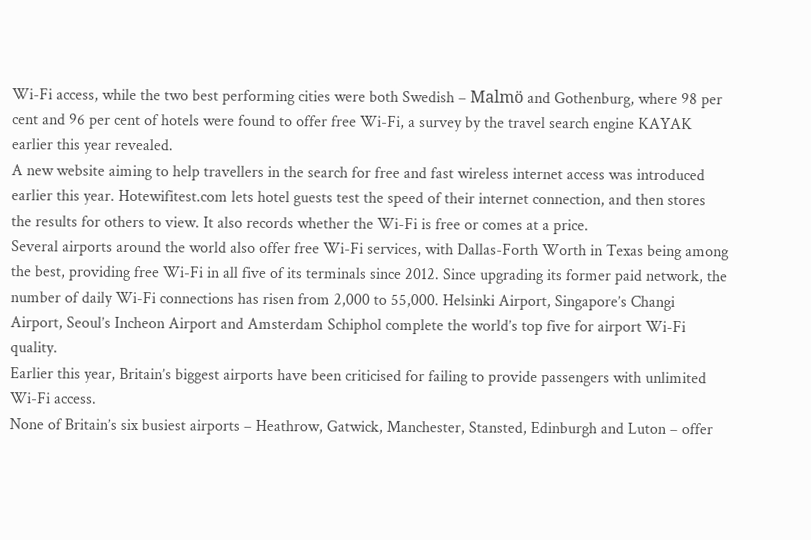Wi-Fi access, while the two best performing cities were both Swedish – Malmö and Gothenburg, where 98 per cent and 96 per cent of hotels were found to offer free Wi-Fi, a survey by the travel search engine KAYAK earlier this year revealed.
A new website aiming to help travellers in the search for free and fast wireless internet access was introduced earlier this year. Hotewifitest.com lets hotel guests test the speed of their internet connection, and then stores the results for others to view. It also records whether the Wi-Fi is free or comes at a price.
Several airports around the world also offer free Wi-Fi services, with Dallas-Forth Worth in Texas being among the best, providing free Wi-Fi in all five of its terminals since 2012. Since upgrading its former paid network, the number of daily Wi-Fi connections has risen from 2,000 to 55,000. Helsinki Airport, Singapore’s Changi Airport, Seoul’s Incheon Airport and Amsterdam Schiphol complete the world’s top five for airport Wi-Fi quality.
Earlier this year, Britain’s biggest airports have been criticised for failing to provide passengers with unlimited Wi-Fi access.
None of Britain’s six busiest airports – Heathrow, Gatwick, Manchester, Stansted, Edinburgh and Luton – offer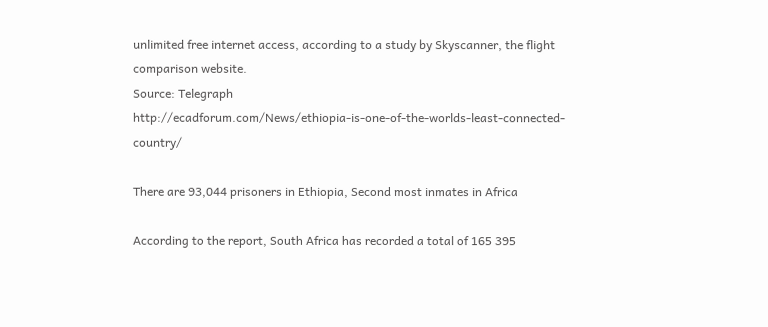unlimited free internet access, according to a study by Skyscanner, the flight comparison website.
Source: Telegraph
http://ecadforum.com/News/ethiopia-is-one-of-the-worlds-least-connected-country/

There are 93,044 prisoners in Ethiopia, Second most inmates in Africa

According to the report, South Africa has recorded a total of 165 395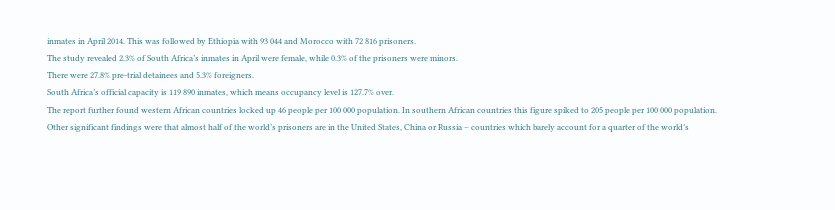inmates in April 2014. This was followed by Ethiopia with 93 044 and Morocco with 72 816 prisoners.
The study revealed 2.3% of South Africa’s inmates in April were female, while 0.3% of the prisoners were minors.
There were 27.8% pre-trial detainees and 5.3% foreigners.
South Africa’s official capacity is 119 890 inmates, which means occupancy level is 127.7% over.
The report further found western African countries locked up 46 people per 100 000 population. In southern African countries this figure spiked to 205 people per 100 000 population.
Other significant findings were that almost half of the world’s prisoners are in the United States, China or Russia – countries which barely account for a quarter of the world’s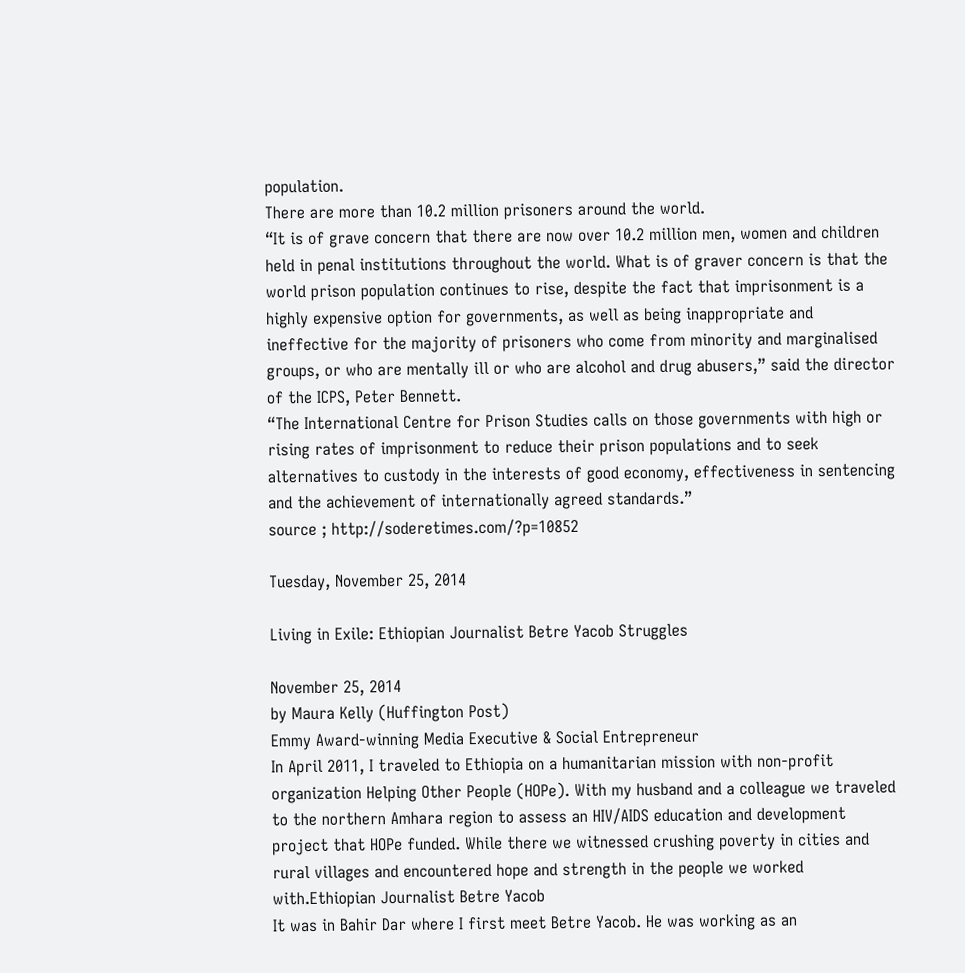population.
There are more than 10.2 million prisoners around the world.
“It is of grave concern that there are now over 10.2 million men, women and children held in penal institutions throughout the world. What is of graver concern is that the world prison population continues to rise, despite the fact that imprisonment is a highly expensive option for governments, as well as being inappropriate and ineffective for the majority of prisoners who come from minority and marginalised groups, or who are mentally ill or who are alcohol and drug abusers,” said the director of the ICPS, Peter Bennett.
“The International Centre for Prison Studies calls on those governments with high or rising rates of imprisonment to reduce their prison populations and to seek alternatives to custody in the interests of good economy, effectiveness in sentencing and the achievement of internationally agreed standards.”
source ; http://soderetimes.com/?p=10852

Tuesday, November 25, 2014

Living in Exile: Ethiopian Journalist Betre Yacob Struggles

November 25, 2014
by Maura Kelly (Huffington Post)
Emmy Award-winning Media Executive & Social Entrepreneur
In April 2011, I traveled to Ethiopia on a humanitarian mission with non-profit organization Helping Other People (HOPe). With my husband and a colleague we traveled to the northern Amhara region to assess an HIV/AIDS education and development project that HOPe funded. While there we witnessed crushing poverty in cities and rural villages and encountered hope and strength in the people we worked with.Ethiopian Journalist Betre Yacob
It was in Bahir Dar where I first meet Betre Yacob. He was working as an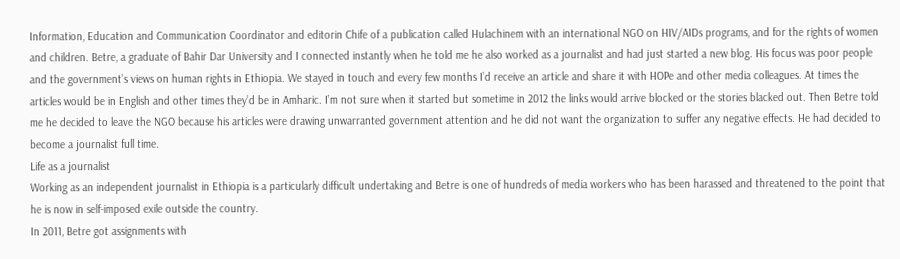Information, Education and Communication Coordinator and editorin Chife of a publication called Hulachinem with an international NGO on HIV/AIDs programs, and for the rights of women and children. Betre, a graduate of Bahir Dar University and I connected instantly when he told me he also worked as a journalist and had just started a new blog. His focus was poor people and the government’s views on human rights in Ethiopia. We stayed in touch and every few months I’d receive an article and share it with HOPe and other media colleagues. At times the articles would be in English and other times they’d be in Amharic. I’m not sure when it started but sometime in 2012 the links would arrive blocked or the stories blacked out. Then Betre told me he decided to leave the NGO because his articles were drawing unwarranted government attention and he did not want the organization to suffer any negative effects. He had decided to become a journalist full time.
Life as a journalist
Working as an independent journalist in Ethiopia is a particularly difficult undertaking and Betre is one of hundreds of media workers who has been harassed and threatened to the point that he is now in self-imposed exile outside the country.
In 2011, Betre got assignments with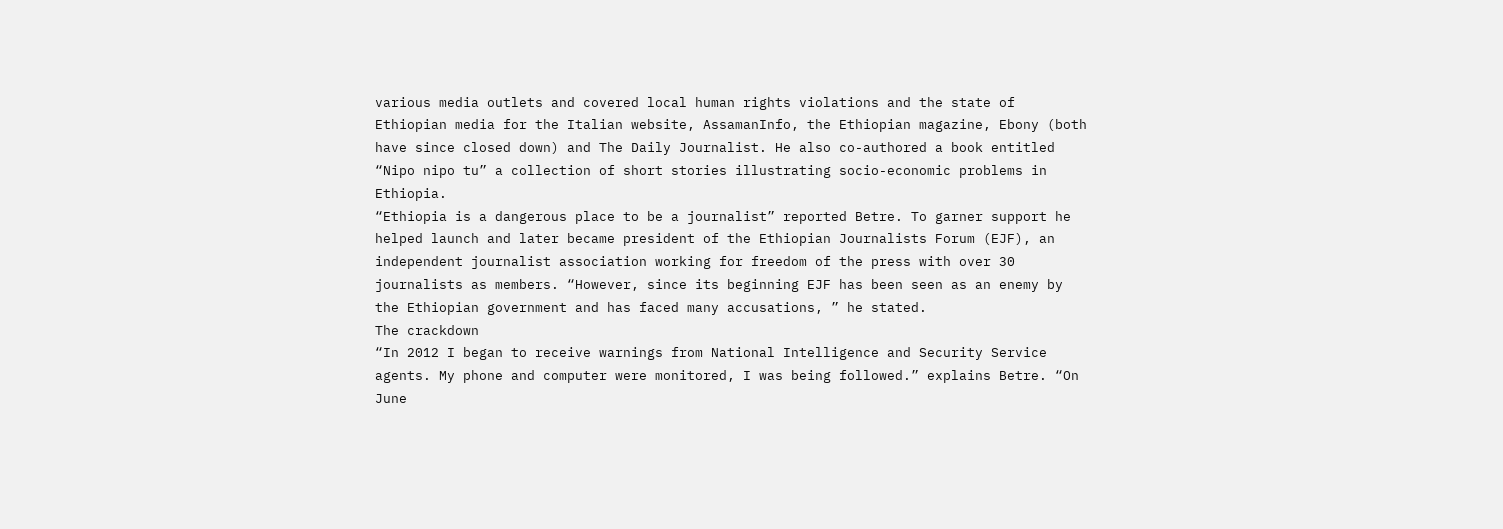various media outlets and covered local human rights violations and the state of Ethiopian media for the Italian website, AssamanInfo, the Ethiopian magazine, Ebony (both have since closed down) and The Daily Journalist. He also co-authored a book entitled “Nipo nipo tu” a collection of short stories illustrating socio-economic problems in Ethiopia.
“Ethiopia is a dangerous place to be a journalist” reported Betre. To garner support he helped launch and later became president of the Ethiopian Journalists Forum (EJF), an independent journalist association working for freedom of the press with over 30 journalists as members. “However, since its beginning EJF has been seen as an enemy by the Ethiopian government and has faced many accusations, ” he stated.
The crackdown
“In 2012 I began to receive warnings from National Intelligence and Security Service agents. My phone and computer were monitored, I was being followed.” explains Betre. “On June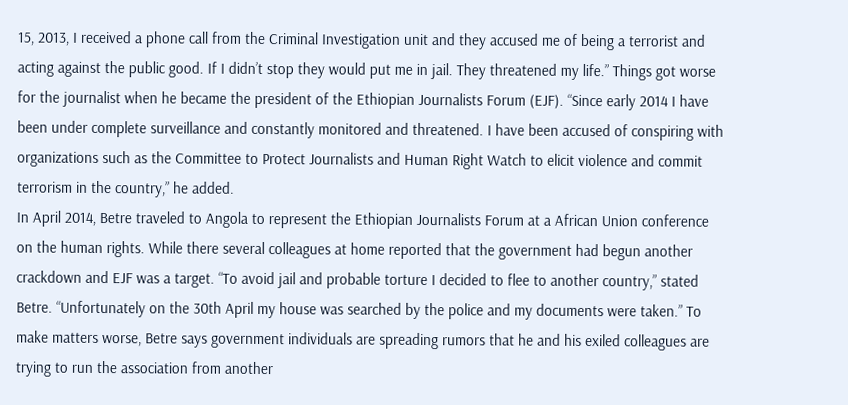15, 2013, I received a phone call from the Criminal Investigation unit and they accused me of being a terrorist and acting against the public good. If I didn’t stop they would put me in jail. They threatened my life.” Things got worse for the journalist when he became the president of the Ethiopian Journalists Forum (EJF). “Since early 2014 I have been under complete surveillance and constantly monitored and threatened. I have been accused of conspiring with organizations such as the Committee to Protect Journalists and Human Right Watch to elicit violence and commit terrorism in the country,” he added.
In April 2014, Betre traveled to Angola to represent the Ethiopian Journalists Forum at a African Union conference on the human rights. While there several colleagues at home reported that the government had begun another crackdown and EJF was a target. “To avoid jail and probable torture I decided to flee to another country,” stated Betre. “Unfortunately on the 30th April my house was searched by the police and my documents were taken.” To make matters worse, Betre says government individuals are spreading rumors that he and his exiled colleagues are trying to run the association from another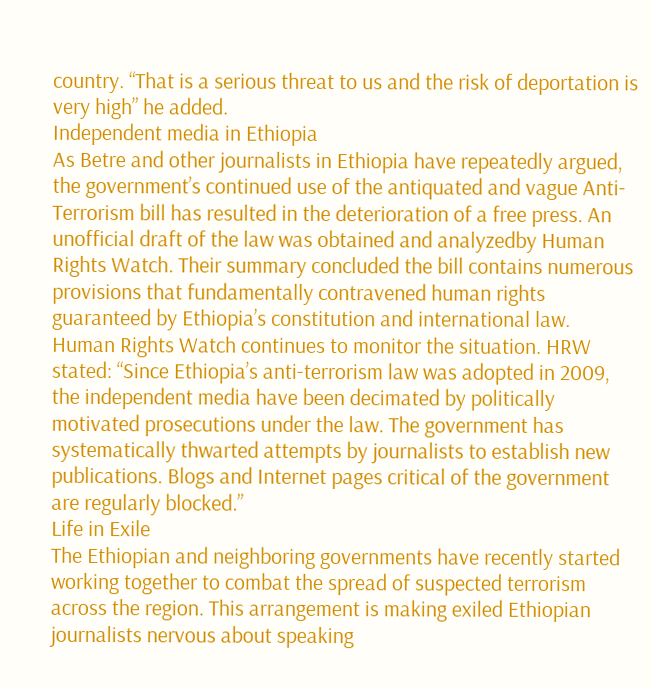country. “That is a serious threat to us and the risk of deportation is very high” he added.
Independent media in Ethiopia
As Betre and other journalists in Ethiopia have repeatedly argued, the government’s continued use of the antiquated and vague Anti-Terrorism bill has resulted in the deterioration of a free press. An unofficial draft of the law was obtained and analyzedby Human Rights Watch. Their summary concluded the bill contains numerous provisions that fundamentally contravened human rights guaranteed by Ethiopia’s constitution and international law.
Human Rights Watch continues to monitor the situation. HRW stated: “Since Ethiopia’s anti-terrorism law was adopted in 2009, the independent media have been decimated by politically motivated prosecutions under the law. The government has systematically thwarted attempts by journalists to establish new publications. Blogs and Internet pages critical of the government are regularly blocked.”
Life in Exile
The Ethiopian and neighboring governments have recently started working together to combat the spread of suspected terrorism across the region. This arrangement is making exiled Ethiopian journalists nervous about speaking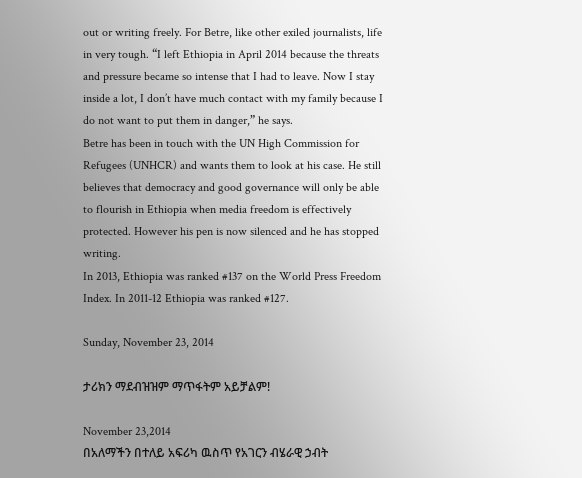out or writing freely. For Betre, like other exiled journalists, life in very tough. “I left Ethiopia in April 2014 because the threats and pressure became so intense that I had to leave. Now I stay inside a lot, I don’t have much contact with my family because I do not want to put them in danger,” he says.
Betre has been in touch with the UN High Commission for Refugees (UNHCR) and wants them to look at his case. He still believes that democracy and good governance will only be able to flourish in Ethiopia when media freedom is effectively protected. However his pen is now silenced and he has stopped writing.
In 2013, Ethiopia was ranked #137 on the World Press Freedom Index. In 2011-12 Ethiopia was ranked #127.

Sunday, November 23, 2014

ታሪክን ማደብዝዝም ማጥፋትም አይቻልም!

November 23,2014
በአለማችን በተለይ አፍሪካ ዉስጥ የአገርን ብሄራዊ ኃብት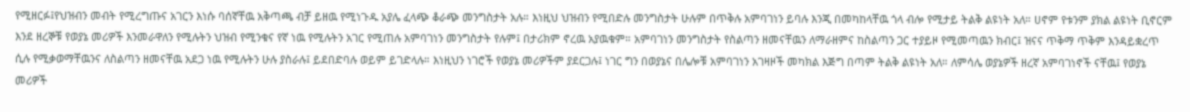የሚዘርፉ፤የህዝብን መብት የሚረግጡና አገርን እነሱ ባሰኛቸዉ አቅጣጫ ብቻ ይዘዉ የሚነጉዱ አያሌ ፈላጭ ቆራጭ መንግስታት አሉ። እነዚህ ህዝብን የሚበድሉ መንግስታት ሁሉም በጥቅሉ አምባገነን ይባሉ እንጂ በመካከላቸዉ ጎላ ብሎ የሚታይ ትልቅ ልዩነት አለ። ሀኖም የቱንም ያክል ልዩነት ቢኖርም እንደ ዘረኞቹ የወያኔ መሪዎች እንመራዋለን የሚሉትን ህዝብ የሚንቁና የኛ ነዉ የሚሉትን አገር የሚጠሉ አምባገነን መንግስታት የሉም፤ በታሪክም ኖረዉ አያዉቁም። አምባገነን መንግስታት የስልጣን ዘመናቸዉን ለማራዘምና ከስልጣን ጋር ተያይዞ የሚመጣዉን ክብር፤ ዝናና ጥቅማ ጥቅም እንዳይቋረጥ ሲሉ የሚቃወማቸዉንና ለስልጣን ዘመናቸዉ አደጋ ነዉ የሚሉትን ሁሉ ያስራሉ፤ ይደበድባሉ ወይም ይገድላሉ። እነዚህን ነገሮች የወያኔ መሪዎችም ያደርጋሉ፤ ነገር ግን በወያኔና በሌሎቹ አምባገነን አገዛዞች መካክል እጅግ በጣም ትልቅ ልዩነት አለ። ለምሳሌ ወያኔዎች ዘረኛ አምባገነኖች ናቸዉ፤ የወያኔ መሪዎች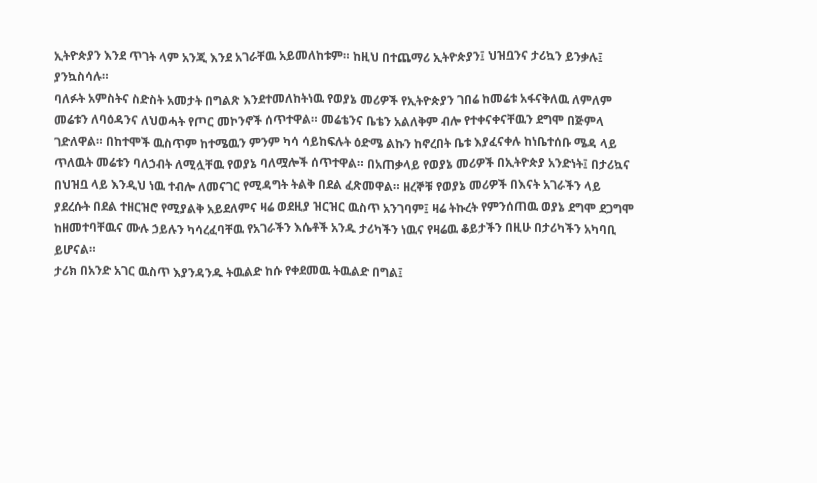ኢትዮጵያን እንደ ጥገት ላም አንጂ እንደ አገራቸዉ አይመለከቱም። ከዚህ በተጨማሪ ኢትዮጵያን፤ ህዝቧንና ታሪኳን ይንቃሉ፤ ያንኳስሳሉ።
ባለፉት አምስትና ስድስት አመታት በግልጽ እንደተመለከትነዉ የወያኔ መሪዎች የኢትዮጵያን ገበሬ ከመሬቱ አፋናቅለዉ ለምለም መሬቱን ለባዕዳንና ለህወሓት የጦር መኮንኖች ሰጥተዋል። መሬቴንና ቤቴን አልለቅም ብሎ የተቀናቀናቸዉን ደግሞ በጅምላ ገድለዋል። በከተሞች ዉስጥም ከተሜዉን ምንም ካሳ ሳይከፍሉት ዕድሜ ልኩን ከኖረበት ቤቱ እያፈናቀሉ ከነቤተሰቡ ሜዳ ላይ ጥለዉት መሬቱን ባለኃብት ለሚሏቸዉ የወያኔ ባለሟሎች ሰጥተዋል። በአጠቃላይ የወያኔ መሪዎች በኢትዮጵያ አንድነት፤ በታሪኳና በህዝቧ ላይ እንዲህ ነዉ ተብሎ ለመናገር የሚዳግት ትልቅ በደል ፈጽመዋል። ዘረኞቹ የወያኔ መሪዎች በእናት አገራችን ላይ ያደረሱት በደል ተዘርዝሮ የሚያልቅ አይደለምና ዛሬ ወደዚያ ዝርዝር ዉስጥ አንገባም፤ ዛሬ ትኩረት የምንሰጠዉ ወያኔ ደግሞ ደጋግሞ ከዘመተባቸዉና ሙሉ ኃይሉን ካሳረፈባቸዉ የአገራችን እሴቶች አንዱ ታሪካችን ነዉና የዛሬዉ ቆይታችን በዚሁ በታሪካችን አካባቢ ይሆናል።
ታሪክ በአንድ አገር ዉስጥ እያንዳንዱ ትዉልድ ከሱ የቀደመዉ ትዉልድ በግል፤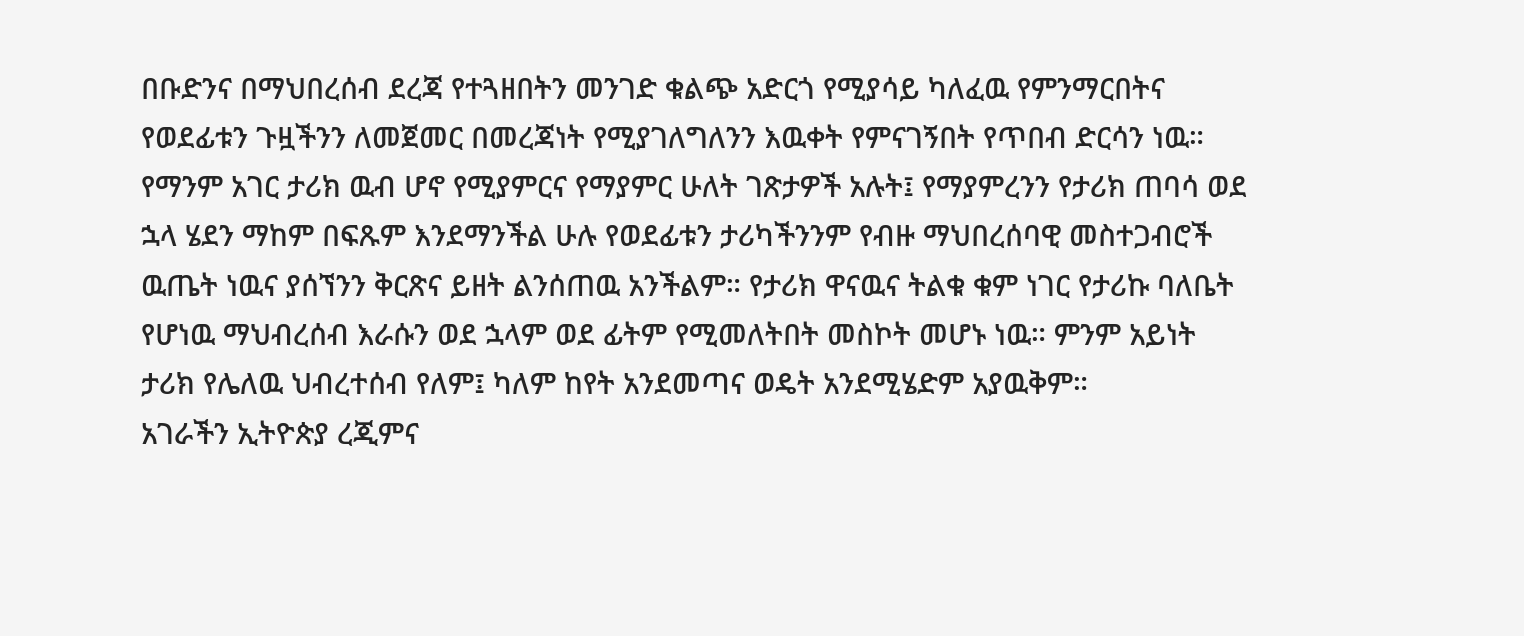በቡድንና በማህበረሰብ ደረጃ የተጓዘበትን መንገድ ቁልጭ አድርጎ የሚያሳይ ካለፈዉ የምንማርበትና የወደፊቱን ጉዟችንን ለመጀመር በመረጃነት የሚያገለግለንን እዉቀት የምናገኝበት የጥበብ ድርሳን ነዉ። የማንም አገር ታሪክ ዉብ ሆኖ የሚያምርና የማያምር ሁለት ገጽታዎች አሉት፤ የማያምረንን የታሪክ ጠባሳ ወደ ኋላ ሄደን ማከም በፍጹም እንደማንችል ሁሉ የወደፊቱን ታሪካችንንም የብዙ ማህበረሰባዊ መስተጋብሮች ዉጤት ነዉና ያሰኘንን ቅርጽና ይዘት ልንሰጠዉ አንችልም። የታሪክ ዋናዉና ትልቁ ቁም ነገር የታሪኩ ባለቤት የሆነዉ ማህብረሰብ እራሱን ወደ ኋላም ወደ ፊትም የሚመለትበት መስኮት መሆኑ ነዉ። ምንም አይነት ታሪክ የሌለዉ ህብረተሰብ የለም፤ ካለም ከየት አንደመጣና ወዴት አንደሚሄድም አያዉቅም።
አገራችን ኢትዮጵያ ረጂምና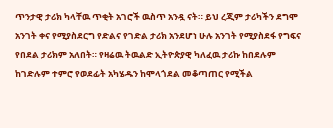ጥንታዊ ታሪክ ካላቸዉ ጥቂት አገሮች ዉስጥ አንዷ ናት። ይህ ረጂም ታሪካችን ደግሞ አንገት ቀና የሚያስደርግ የድልና የገድል ታሪክ አንደሆነ ሁሉ አንገት የሚያስደፋ የግፍና የበደል ታሪክም አለበት። የዛሬዉ ትዉልድ ኢትዮጵያዊ ካለፈዉ ታሪኩ ከበደሉም ከገድሉም ተምሮ የወደፊት አካሄዱን ከሞላጎደል መቆጣጠር የሚችል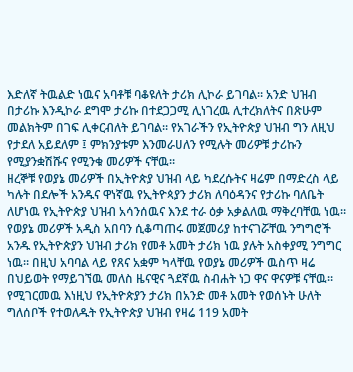እድለኛ ትዉልድ ነዉና አባቶቹ ባቆዩለት ታሪክ ሊኮራ ይገባል። አንድ ህዝብ በታሪኩ እንዲኮራ ደግሞ ታሪኩ በተደጋጋሚ ሊነገረዉ ሊተረክለትና በጽሁም መልክትም በገፍ ሊቀርብለት ይገባል። የአገራችን የኢትዮጵያ ህዝብ ግን ለዚህ የታደለ አይደለም ፤ ምክንያቱም እንመራሀለን የሚሉት መሪዎቹ ታሪኩን የሚያንቋሽሹና የሚንቁ መሪዎች ናቸዉ።
ዘረኞቹ የወያኔ መሪዎች በኢትዮጵያ ህዝብ ላይ ካደረሱትና ዛሬም በማድረስ ላይ ካሉት በደሎች አንዱና ዋነኛዉ የኢትዮጳያን ታሪክ ለባዕዳንና የታሪኩ ባለቤት ለሆነዉ የኢትዮጵያ ህዝብ አሳንሰዉና እንደ ተራ ዕቃ አቃልለዉ ማቅረባቸዉ ነዉ። የወያኔ መሪዎች አዲስ አበባን ሲቆጣጠሩ መጀመሪያ ከተናገሯቸዉ ንግግሮች አንዱ የኢትዮጵያን ህዝብ ታሪክ የመቶ አመት ታሪክ ነዉ ያሉት አስቀያሚ ንግግር ነዉ። በዚህ አባባል ላይ የጸና አቋም ካላቸዉ የወያኔ መሪዎች ዉስጥ ዛሬ በህይወት የማይገኘዉ መለስ ዜናዊና ጓደኛዉ ስብሐት ነጋ ዋና ዋናዎቹ ናቸዉ። የሚገርመዉ እነዚህ የኢትዮጵያን ታሪክ በአንድ መቶ አመት የወሰኑት ሁለት ግለሰቦች የተወለዱት የኢትዮጵያ ህዝብ የዛሬ 119 አመት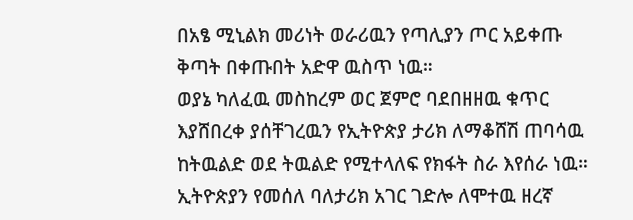በአፄ ሚኒልክ መሪነት ወራሪዉን የጣሊያን ጦር አይቀጡ ቅጣት በቀጡበት አድዋ ዉስጥ ነዉ።
ወያኔ ካለፈዉ መስከረም ወር ጀምሮ ባደበዘዘዉ ቁጥር እያሸበረቀ ያሰቸገረዉን የኢትዮጵያ ታሪክ ለማቆሸሽ ጠባሳዉ ከትዉልድ ወደ ትዉልድ የሚተላለፍ የክፋት ስራ እየሰራ ነዉ። ኢትዮጵያን የመሰለ ባለታሪክ አገር ገድሎ ለሞተዉ ዘረኛ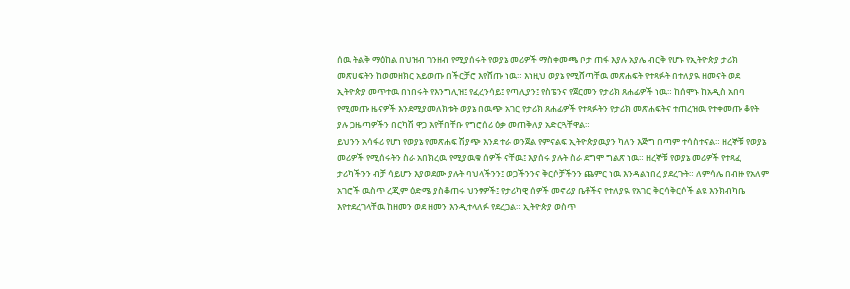ሰዉ ትልቅ ማዕከል በህዝብ ገንዘብ የሚያሰሩት የወያኔ መሪዎች ማስቀመጫ ቦታ ጠፋ እያሉ አያሌ ብርቅ የሆኑ የኢትዮጵያ ታሪክ መጽሀፍትን ከወመዘክር አይወጡ በችርቻሮ እየሸጡ ነዉ። እነዚህ ወያኔ የሚሸጣቸዉ መጽሐፍት የተጻፉት በተለያዪ ዘመናት ወደ ኢትዮጵያ መጥተዉ በነበሩት የእንግሊዝ፤ የፈረንሳይ፤ የጣሊያን፤ የስፔንና የጀርመን የታሪክ ጸሐፊዎች ነዉ። ከሰሞኑ ከአዲስ አበባ የሚመጡ ዜናዎች እንደሚያመለክቱት ወያኔ በዉጭ አገር የታሪክ ጸሐፊዎች የተጻፉትን የታሪክ መጽሐፍትና ተጠረዝዉ የተቀመጡ ቆየት ያሉ ጋዜጣዎችን በርካሽ ዋጋ እየቸበቸቡ የግሮሰሪ ዕቃ መጠቅለያ አድርጓቸዋል።
ይህንን አሳፋሪ የሆነ የወያኔ የመጽሐፍ ሽያጭ እንደ ተራ ወንጀል የምናልፍ ኢትዮጵያዉያን ካለን እጅግ በጣም ተሳስተናል። ዘረኞቹ የወያኔ መሪዎች የሚሰሩትን ስራ አበክረዉ የሚያዉቁ ሰዎች ናቸዉ፤ እያሰሩ ያሉት ስራ ደግሞ ግልጽ ነዉ። ዘረኞቹ የወያኔ መሪዎች የተጻፈ ታሪካችንን ብቻ ሳይሆን እያወደሙ ያሉት ባህላችንን፤ ወጋችንንና ቅርሶቻችንን ጨምር ነዉ እንዳልነበረ ያደረጉት። ለምሳሌ በብዙ የአለም አገሮች ዉስጥ ረጂም ዕድሜ ያስቆጠሩ ህንፃዎች፤ የታሪካዊ ሰዎች መኖሪያ ቤቶችና የተለያዪ የአገር ቅርሳቅርሶች ልዩ እንክብካቤ እየተደረገላቸዉ ከዘመን ወደ ዘመን እንዲተላለፉ የደረጋል። ኢትዮጵያ ወስጥ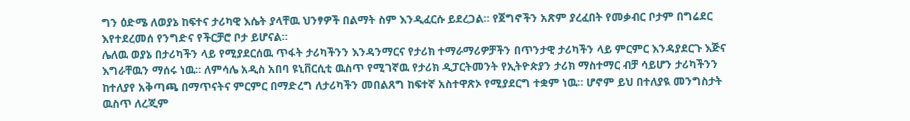ግን ዕድሜ ለወያኔ ከፍተና ታሪካዊ እሴት ያላቸዉ ህንፃዎች በልማት ስም እንዲፈርሱ ይደረጋል። የጀግኖችን አጽም ያረፈበት የመቃብር ቦታም በግሬደር እየተደረመሰ የንግድና የችርቻሮ ቦታ ይሆናል።
ሌለዉ ወያኔ በታሪካችን ላይ የሚያደርሰዉ ጥፋት ታሪካችንን እንዳንማርና የታሪክ ተማራማሪዎቻችን በጥንታዊ ታሪካችን ላይ ምርምር እንዳያደርጉ እጅና እግራቸዉን ማሰሩ ነዉ። ለምሳሌ አዲስ አበባ ዩኒቨርሲቲ ዉስጥ የሚገኛዉ የታሪክ ዲፓርትመንት የኢትዮጵያን ታሪክ ማስተማር ብቻ ሳይሆን ታሪካችንን ከተለያየ አቅጣጫ በማጥናትና ምርምር በማድረግ ለታሪካችን መበልጸግ ከፍተኛ አስተዋጽኦ የሚያደርግ ተቋም ነዉ። ሆኖም ይህ በተለያዪ መንግስታት ዉስጥ ለረጂም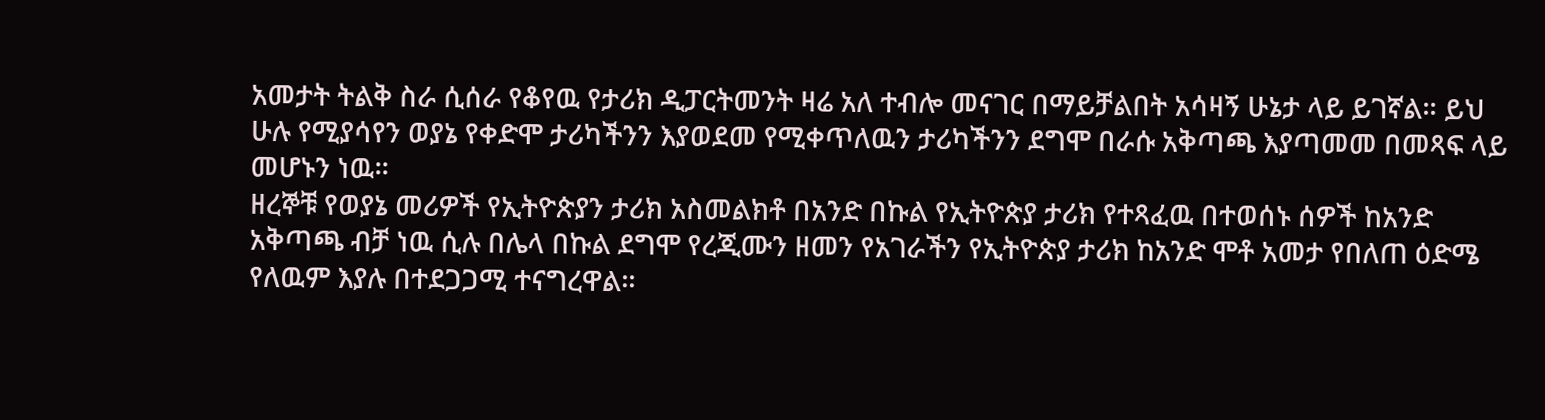አመታት ትልቅ ስራ ሲሰራ የቆየዉ የታሪክ ዲፓርትመንት ዛሬ አለ ተብሎ መናገር በማይቻልበት አሳዛኝ ሁኔታ ላይ ይገኛል። ይህ ሁሉ የሚያሳየን ወያኔ የቀድሞ ታሪካችንን እያወደመ የሚቀጥለዉን ታሪካችንን ደግሞ በራሱ አቅጣጫ እያጣመመ በመጻፍ ላይ መሆኑን ነዉ።
ዘረኞቹ የወያኔ መሪዎች የኢትዮጵያን ታሪክ አስመልክቶ በአንድ በኩል የኢትዮጵያ ታሪክ የተጻፈዉ በተወሰኑ ሰዎች ከአንድ አቅጣጫ ብቻ ነዉ ሲሉ በሌላ በኩል ደግሞ የረጂሙን ዘመን የአገራችን የኢትዮጵያ ታሪክ ከአንድ ሞቶ አመታ የበለጠ ዕድሜ የለዉም እያሉ በተደጋጋሚ ተናግረዋል።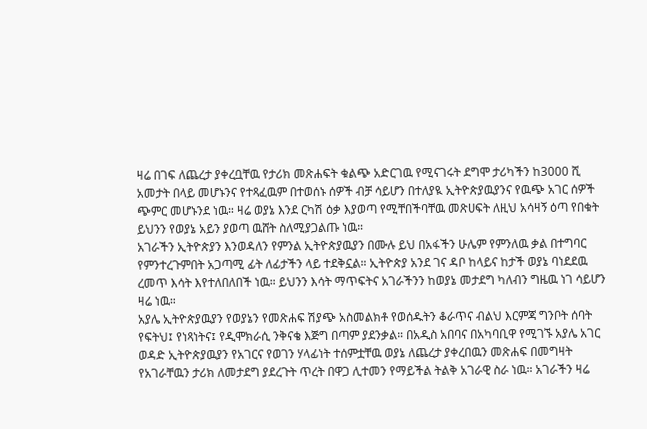ዛሬ በገፍ ለጨረታ ያቀረቧቸዉ የታሪክ መጽሐፍት ቁልጭ አድርገዉ የሚናገሩት ደግሞ ታሪካችን ከ3000 ሺ አመታት በላይ መሆኑንና የተጻፈዉም በተወሰኑ ሰዎች ብቻ ሳይሆን በተለያዪ ኢትዮጵያዉያንና የዉጭ አገር ሰዎች ጭምር መሆኑንደ ነዉ። ዛሬ ወያኔ እንደ ርካሽ ዕቃ እያወጣ የሚቸበችባቸዉ መጽሀፍት ለዚህ አሳዛኝ ዕጣ የበቁት ይህንን የወያኔ አይን ያወጣ ዉሸት ስለሚያጋልጡ ነዉ።
አገራችን ኢትዮጵያን እንወዳለን የምንል ኢትዮጵያዉያን በሙሉ ይህ በአፋችን ሁሌም የምንለዉ ቃል በተግባር የምንተረጉምበት አጋጣሚ ፊት ለፊታችን ላይ ተደቅኗል። ኢትዮጵያ አንደ ገና ዳቦ ከላይና ከታች ወያኔ ባነደደዉ ረመጥ እሳት እየተለበለበች ነዉ። ይህንን እሳት ማጥፍትና አገራችንን ከወያኔ መታደግ ካለብን ግዜዉ ነገ ሳይሆን ዛሬ ነዉ።
አያሌ ኢትዮጵያዉያን የወያኔን የመጽሐፍ ሽያጭ አስመልክቶ የወሰዱትን ቆራጥና ብልህ እርምጃ ግንቦት ሰባት የፍትህ፤ የነጻነትና፤ የዲሞክራሲ ንቅናቄ እጅግ በጣም ያደንቃል። በአዲስ አበባና በአካባቢዋ የሚገኙ አያሌ አገር ወዳድ ኢትዮጵያዉያን የአገርና የወገን ሃላፊነት ተሰምቷቸዉ ወያኔ ለጨረታ ያቀረበዉን መጽሐፍ በመግዛት የአገራቸዉን ታሪክ ለመታደግ ያደረጉት ጥረት በዋጋ ሊተመን የማይችል ትልቅ አገራዊ ስራ ነዉ። አገራችን ዛሬ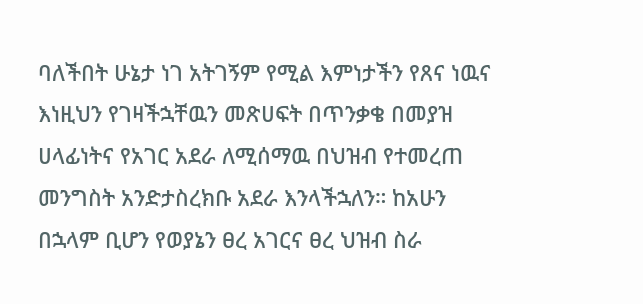ባለችበት ሁኔታ ነገ አትገኝም የሚል እምነታችን የጸና ነዉና እነዚህን የገዛችኋቸዉን መጽሀፍት በጥንቃቄ በመያዝ ሀላፊነትና የአገር አደራ ለሚሰማዉ በህዝብ የተመረጠ መንግስት አንድታስረክቡ አደራ እንላችኋለን። ከአሁን በኋላም ቢሆን የወያኔን ፀረ አገርና ፀረ ህዝብ ስራ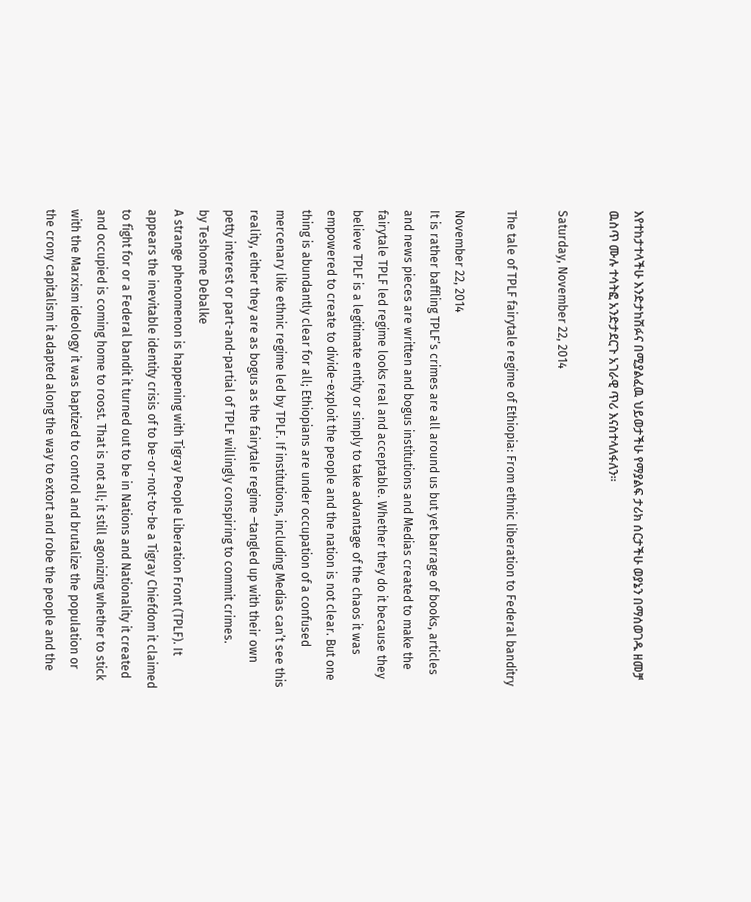እየተከታተላችሁ እንድታከሽፉና በሚያልፈዉ ህይወታችሁ የማያልፍ ታሪክ ሰርታችሁ ወያኔን በማሰወገዱ ዘመቻ ዉስጥ ሙሉ ተሳትፎ አንድታደርጉ አገራዊ ጥሪ እናስተላለፋለን።

Saturday, November 22, 2014

The tale of TPLF fairytale regime of Ethiopia: From ethnic liberation to Federal banditry

November 22, 2014
It is rather baffling TPLF’s crimes are all around us but yet barrage of books, articles and news pieces are written and bogus institutions and Medias created to make the fairytale TPLF led regime looks real and acceptable. Whether they do it because they believe TPLF is a legitimate entity or simply to take advantage of the chaos it was empowered to create to divide-exploit the people and the nation is not clear. But one thing is abundantly clear for all; Ethiopians are under occupation of a confused mercenary like ethnic regime led by TPLF. If institutions, including Medias can’t see this reality, either they are as bogus as the fairytale regime –tangled up with their own petty interest or part-and-partial of TPLF willingly conspiring to commit crimes.
by Teshome Debalke
A strange phenomenon is happening with Tigray People Liberation Front (TPLF). It appears the inevitable identity crisis of to be-or-not-to-be a Tigray Chiefdom it claimed to fight for or a Federal bandit it turned out to be in Nations and Nationality it created and occupied is coming home to roost. That is not all; it still agonizing whether to stick with the Marxism ideology it was baptized to control and brutalize the population or the crony capitalism it adapted along the way to extort and robe the people and the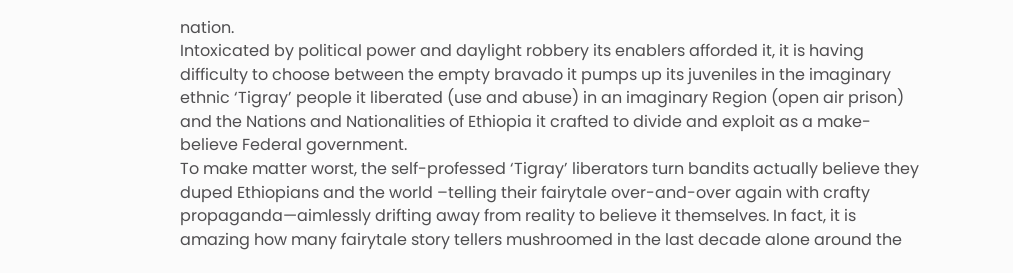nation.
Intoxicated by political power and daylight robbery its enablers afforded it, it is having difficulty to choose between the empty bravado it pumps up its juveniles in the imaginary ethnic ‘Tigray’ people it liberated (use and abuse) in an imaginary Region (open air prison) and the Nations and Nationalities of Ethiopia it crafted to divide and exploit as a make-believe Federal government.
To make matter worst, the self-professed ‘Tigray’ liberators turn bandits actually believe they duped Ethiopians and the world –telling their fairytale over-and-over again with crafty propaganda—aimlessly drifting away from reality to believe it themselves. In fact, it is amazing how many fairytale story tellers mushroomed in the last decade alone around the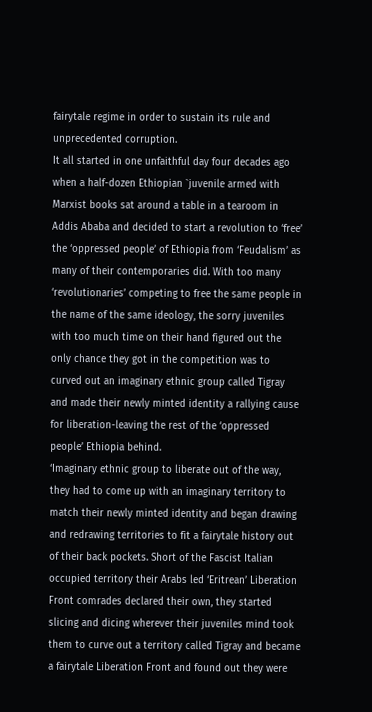fairytale regime in order to sustain its rule and unprecedented corruption.
It all started in one unfaithful day four decades ago when a half-dozen Ethiopian `juvenile armed with Marxist books sat around a table in a tearoom in Addis Ababa and decided to start a revolution to ‘free’ the ‘oppressed people’ of Ethiopia from ‘Feudalism’ as many of their contemporaries did. With too many ‘revolutionaries’ competing to free the same people in the name of the same ideology, the sorry juveniles with too much time on their hand figured out the only chance they got in the competition was to curved out an imaginary ethnic group called Tigray and made their newly minted identity a rallying cause for liberation-leaving the rest of the ‘oppressed people’ Ethiopia behind.
‘Imaginary ethnic group to liberate out of the way, they had to come up with an imaginary territory to match their newly minted identity and began drawing and redrawing territories to fit a fairytale history out of their back pockets. Short of the Fascist Italian occupied territory their Arabs led ‘Eritrean’ Liberation Front comrades declared their own, they started slicing and dicing wherever their juveniles mind took them to curve out a territory called Tigray and became a fairytale Liberation Front and found out they were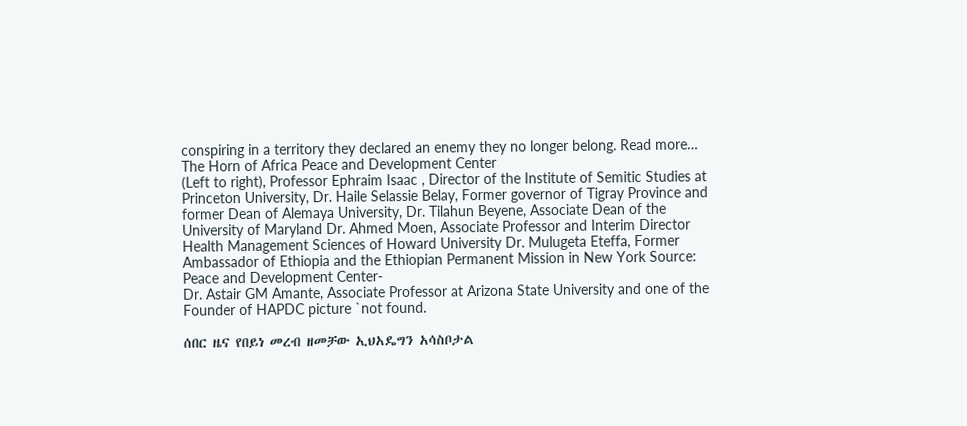conspiring in a territory they declared an enemy they no longer belong. Read more…
The Horn of Africa Peace and Development Center
(Left to right), Professor Ephraim Isaac , Director of the Institute of Semitic Studies at Princeton University, Dr. Haile Selassie Belay, Former governor of Tigray Province and former Dean of Alemaya University, Dr. Tilahun Beyene, Associate Dean of the University of Maryland Dr. Ahmed Moen, Associate Professor and Interim Director Health Management Sciences of Howard University Dr. Mulugeta Eteffa, Former Ambassador of Ethiopia and the Ethiopian Permanent Mission in New York Source: Peace and Development Center-
Dr. Astair GM Amante, Associate Professor at Arizona State University and one of the Founder of HAPDC picture `not found.

ሰበር ዜና የበይነ መረብ ዘመቻው ኢህአዴግን አሳስቦታል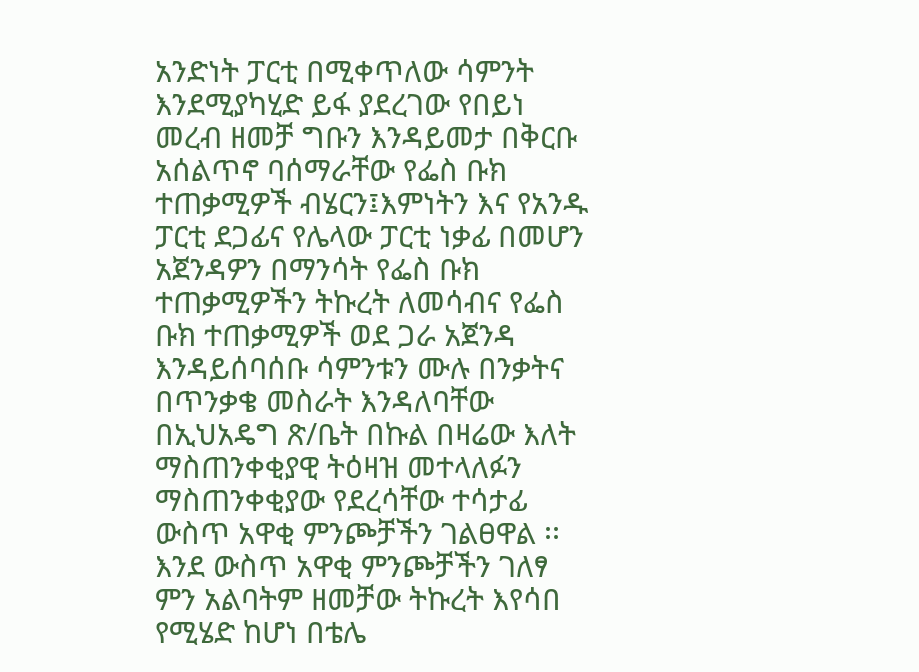አንድነት ፓርቲ በሚቀጥለው ሳምንት እንደሚያካሂድ ይፋ ያደረገው የበይነ መረብ ዘመቻ ግቡን እንዳይመታ በቅርቡ አሰልጥኖ ባሰማራቸው የፌስ ቡክ ተጠቃሚዎች ብሄርን፤እምነትን እና የአንዱ ፓርቲ ደጋፊና የሌላው ፓርቲ ነቃፊ በመሆን አጀንዳዎን በማንሳት የፌስ ቡክ ተጠቃሚዎችን ትኩረት ለመሳብና የፌስ ቡክ ተጠቃሚዎች ወደ ጋራ አጀንዳ እንዳይሰባሰቡ ሳምንቱን ሙሉ በንቃትና በጥንቃቄ መስራት እንዳለባቸው በኢህአዴግ ጽ/ቤት በኩል በዛሬው እለት ማስጠንቀቂያዊ ትዕዛዝ መተላለፉን ማስጠንቀቂያው የደረሳቸው ተሳታፊ ውስጥ አዋቂ ምንጮቻችን ገልፀዋል ፡፡እንደ ውስጥ አዋቂ ምንጮቻችን ገለፃ ምን አልባትም ዘመቻው ትኩረት እየሳበ የሚሄድ ከሆነ በቴሌ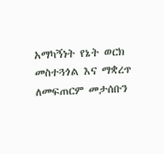አማካኝነት የኔት ወርክ መስተጓጎል እና ማቋረጥ ለመፍጠርም መታሰቡን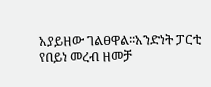አያይዘው ገልፀዋል፡፡አንድነት ፓርቲ የበይነ መረብ ዘመቻ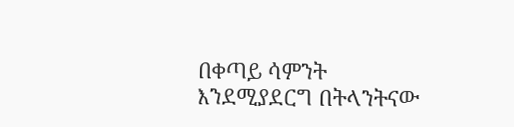በቀጣይ ሳምንት እንደሚያደርግ በትላንትናው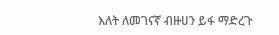እለት ለመገናኛ ብዙሀን ይፋ ማድረጉ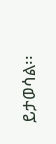ይታወሳል፡፡